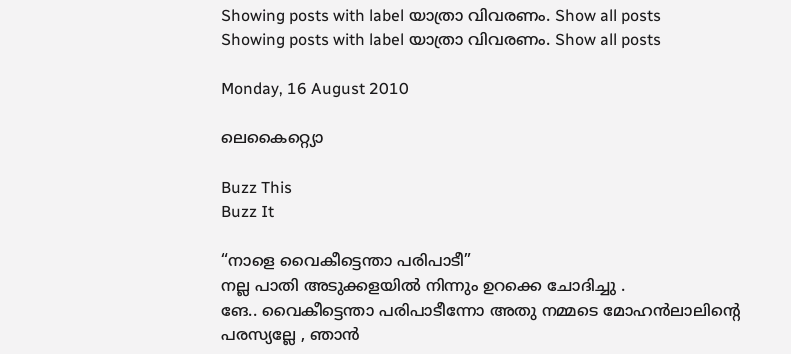Showing posts with label യാത്രാ വിവരണം. Show all posts
Showing posts with label യാത്രാ വിവരണം. Show all posts

Monday, 16 August 2010

ലെകൈറ്റ്യൊ

Buzz This
Buzz It

“നാളെ വൈകീട്ടെന്താ പരിപാടീ”
നല്ല പാതി അടുക്കളയിൽ നിന്നും ഉറക്കെ ചോദിച്ചു .
ങേ.. വൈകീട്ടെന്താ പരിപാടീന്നോ അതു നമ്മടെ മോഹൻലാലിന്റെ പരസ്യല്ലേ , ഞാൻ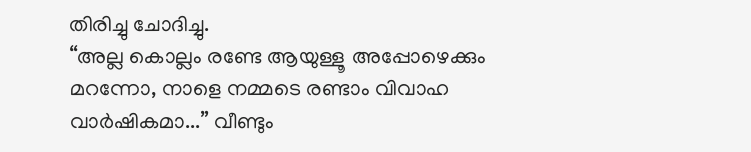തിരിച്ചു ചോദിച്ചു.
“അല്ല കൊല്ലം രണ്ടേ ആയുള്ളൂ അപ്പോഴെക്കും മറന്നോ, നാളെ നമ്മടെ രണ്ടാം വിവാഹ വാർഷികമാ...” വീണ്ടും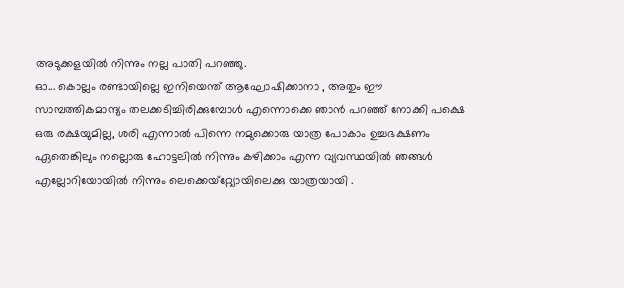അടുക്കളയിൽ നിന്നും നല്ല പാതി പറഞ്ഞു.
ഓ... കൊല്ലം രണ്ടായില്ലെ ഇനിയെന്ത് ആഘോഷിക്കാനാ , അതും ഈ സാമ്പത്തികമാന്ദ്യം തലക്കടിച്ചിരിക്കുമ്പോൾ എന്നൊക്കെ ഞാൻ പറഞ്ഞ് നോക്കി പക്ഷെ ഒരു രക്ഷയുമില്ല, ശരി എന്നാൽ പിന്നെ നമുക്കൊരു യാത്ര പോകാം ഉച്ചഭക്ഷണം ഏതെങ്കിലും നല്ലൊരു ഹോട്ടലിൽ നിന്നും കഴിക്കാം എന്ന വ്യവസ്ഥയിൽ ഞങ്ങൾ എല്ലോറിയോയിൽ നിന്നും ലെക്കെയ്റ്റ്യോയിലെക്കു യാത്രയായി .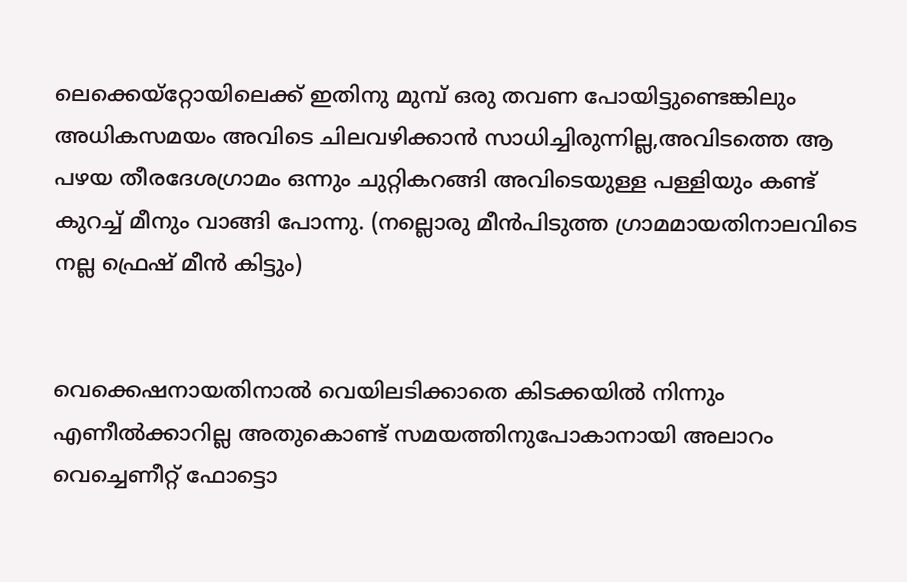ലെക്കെയ്റ്റോയിലെക്ക് ഇതിനു മുമ്പ് ഒരു തവണ പോയിട്ടുണ്ടെങ്കിലും അധികസമയം അവിടെ ചിലവഴിക്കാൻ സാധിച്ചിരുന്നില്ല,അവിടത്തെ ആ പഴയ തീരദേശഗ്രാമം ഒന്നും ചുറ്റികറങ്ങി അവിടെയുള്ള പള്ളിയും കണ്ട് കുറച്ച് മീനും വാങ്ങി പോന്നു. (നല്ലൊരു മീൻപിടുത്ത ഗ്രാമമായതിനാലവിടെ നല്ല ഫ്രെഷ് മീൻ കിട്ടും)


വെക്കെഷനായതിനാൽ വെയിലടിക്കാതെ കിടക്കയിൽ നിന്നും എണീൽക്കാറില്ല അതുകൊണ്ട് സമയത്തിനുപോകാനായി അലാറം വെച്ചെണീറ്റ് ഫോട്ടൊ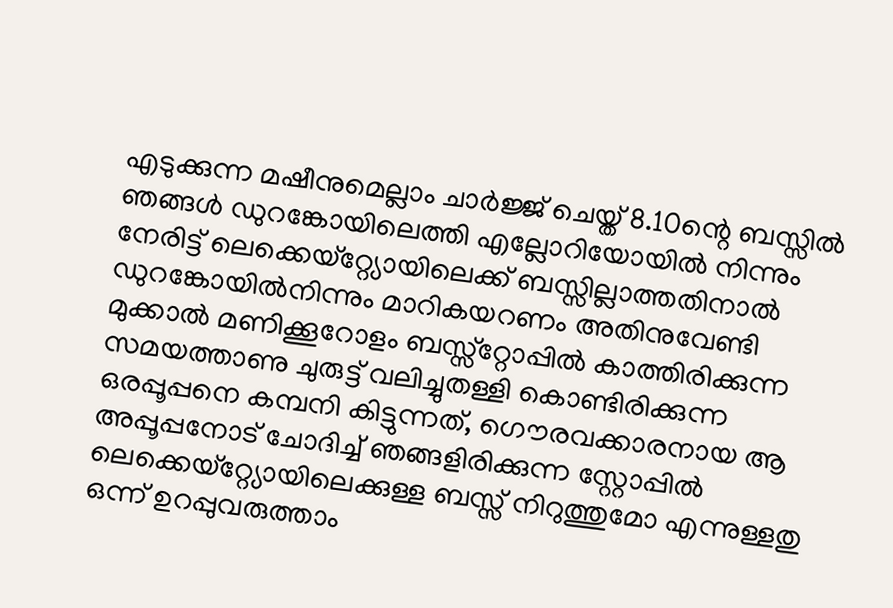എടുക്കുന്ന മഷീനുമെല്ലാം ചാർജ്ജ് ചെയ്ത് 8.10ന്റെ ബസ്സിൽ ഞങ്ങൾ ഡുറങ്കോയിലെത്തി എല്ലോറിയോയിൽ നിന്നും നേരിട്ട് ലെക്കെയ്റ്റ്യോയിലെക്ക് ബസ്സില്ലാത്തതിനാൽ ഡുറങ്കോയിൽനിന്നും മാറികയറണം അതിനുവേണ്ടി മുക്കാൽ മണിക്കൂറോളം ബസ്സ്റ്റോപ്പിൽ കാത്തിരിക്കുന്ന സമയത്താണു ചുരുട്ട് വലിച്ചുതള്ളി കൊണ്ടിരിക്കുന്ന ഒരപ്പൂപ്പനെ കമ്പനി കിട്ടുന്നത്, ഗൌരവക്കാരനായ ആ അപ്പൂപ്പനോട് ചോദിച്ച് ഞങ്ങളിരിക്കുന്ന സ്റ്റോപ്പിൽ ലെക്കെയ്റ്റ്യോയിലെക്കുള്ള ബസ്സ് നിറുത്തുമോ എന്നുള്ളതു ഒന്ന് ഉറപ്പുവരുത്താം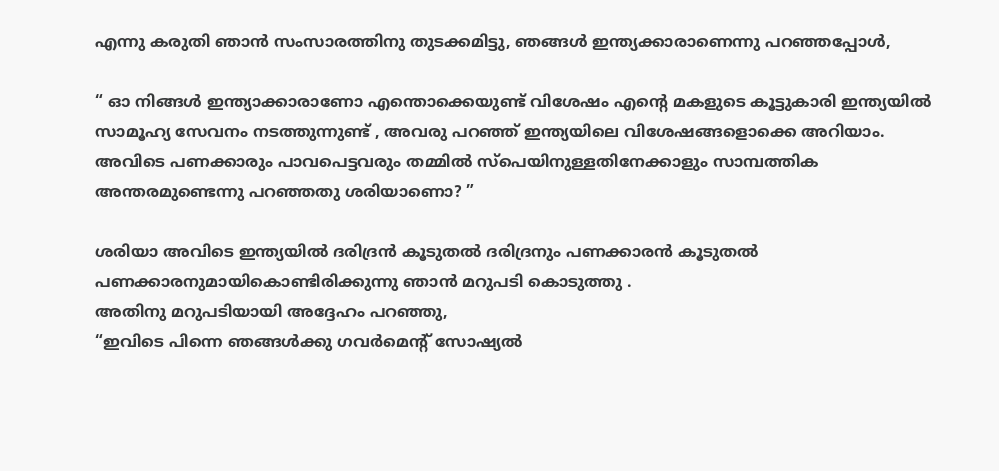എന്നു കരുതി ഞാൻ സംസാരത്തിനു തുടക്കമിട്ടു, ഞങ്ങൾ ഇന്ത്യക്കാരാണെന്നു പറഞ്ഞപ്പോൾ,

“ ഓ നിങ്ങൾ ഇന്ത്യാക്കാരാണോ എന്തൊക്കെയുണ്ട് വിശേഷം എന്റെ മകളുടെ കൂട്ടുകാരി ഇന്ത്യയിൽ സാമൂഹ്യ സേവനം നടത്തുന്നുണ്ട് , അവരു പറഞ്ഞ് ഇന്ത്യയിലെ വിശേഷങ്ങളൊക്കെ അറിയാം. അവിടെ പണക്കാരും പാവപെട്ടവരും തമ്മിൽ സ്പെയിനുള്ളതിനേക്കാളും സാമ്പത്തിക അന്തരമുണ്ടെന്നു പറഞ്ഞതു ശരിയാണൊ? ”

ശരിയാ അവിടെ ഇന്ത്യയിൽ ദരിദ്രൻ കൂടുതൽ ദരിദ്രനും പണക്കാരൻ കൂടുതൽ പണക്കാരനുമായികൊണ്ടിരിക്കുന്നു ഞാൻ മറുപടി കൊടുത്തു .
അതിനു മറുപടിയായി അദ്ദേഹം പറഞ്ഞു,
“ഇവിടെ പിന്നെ ഞങ്ങൾക്കു ഗവർമെന്റ് സോഷ്യൽ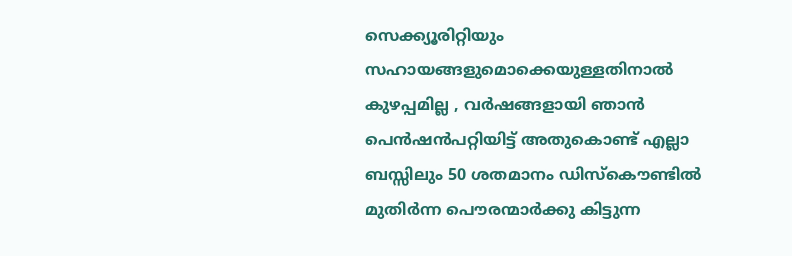സെക്ക്യൂരിറ്റിയും സഹായങ്ങളുമൊക്കെയുള്ളതിനാൽ കുഴപ്പമില്ല , വർഷങ്ങളായി ഞാൻ പെൻഷൻപറ്റിയിട്ട് അതുകൊണ്ട് എല്ലാ ബസ്സിലും 50 ശതമാനം ഡിസ്കൌണ്ടിൽ മുതിർന്ന പൌരന്മാർക്കു കിട്ടുന്ന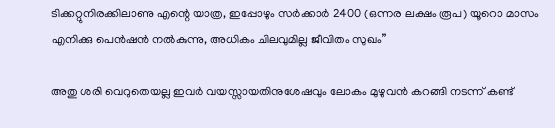ടിക്കറ്റുനിരക്കിലാണു എന്റെ യാത്ര, ഇപ്പോഴും സർക്കാർ 2400 (ഒന്നര ലക്ഷം രൂപ) യൂറൊ മാസം എനിക്കു പെൻഷൻ നൽകുന്നു, അധികം ചിലവുമില്ല ജീവിതം സുഖം”

അതു ശരി വെറുതെയല്ല ഇവർ വയസ്സായതിനുശേഷവും ലോകം മുഴുവൻ കറങ്ങി നടന്ന് കണ്ട്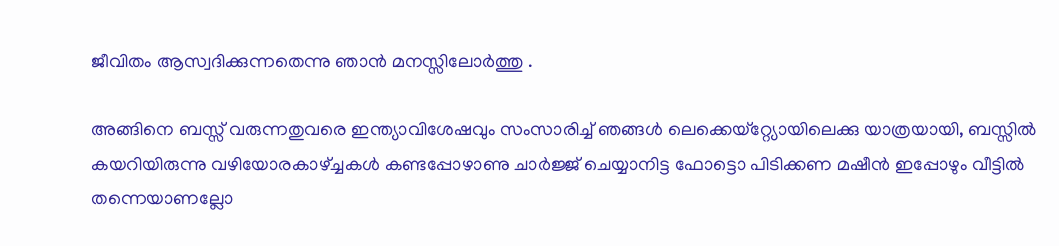ജീവിതം ആസ്വദിക്കുന്നതെന്നു ഞാൻ മനസ്സിലോർത്തു .

അങ്ങിനെ ബസ്സ് വരുന്നതുവരെ ഇന്ത്യാവിശേഷവും സംസാരിച്ച് ഞങ്ങൾ ലെക്കെയ്റ്റ്യോയിലെക്കു യാത്രയായി, ബസ്സിൽ കയറിയിരുന്നു വഴിയോരകാഴ്ച്ചകൾ കണ്ടപ്പോഴാണു ചാർജ്ജ് ചെയ്യാനിട്ട ഫോട്ടൊ പിടിക്കണ മഷീൻ ഇപ്പോഴും വീട്ടിൽ തന്നെയാണല്ലോ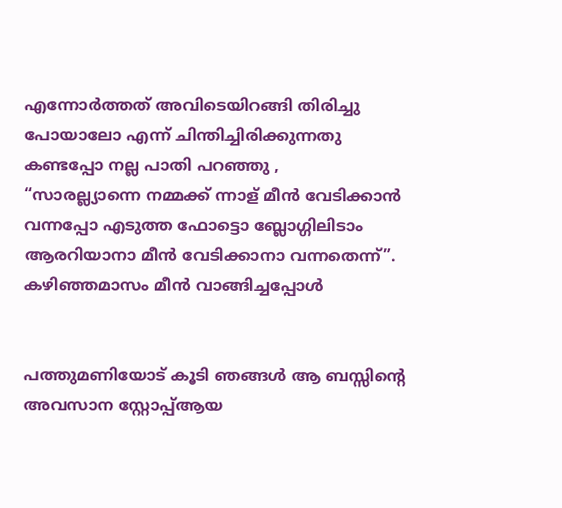എന്നോർത്തത് അവിടെയിറങ്ങി തിരിച്ചു പോയാലോ എന്ന് ചിന്തിച്ചിരിക്കുന്നതു കണ്ടപ്പോ നല്ല പാതി പറഞ്ഞു ,
“സാരല്ല്യാന്നെ നമ്മക്ക് ന്നാള് മീൻ വേടിക്കാൻ വന്നപ്പോ എടുത്ത ഫോട്ടൊ ബ്ലോഗ്ഗിലിടാം ആരറിയാനാ മീൻ വേടിക്കാനാ വന്നതെന്ന്”.
കഴിഞ്ഞമാസം മീൻ വാങ്ങിച്ചപ്പോൾ


പത്തുമണിയോട് കൂടി ഞങ്ങൾ ആ ബസ്സിന്റെ അവസാന സ്റ്റോപ്പ്ആയ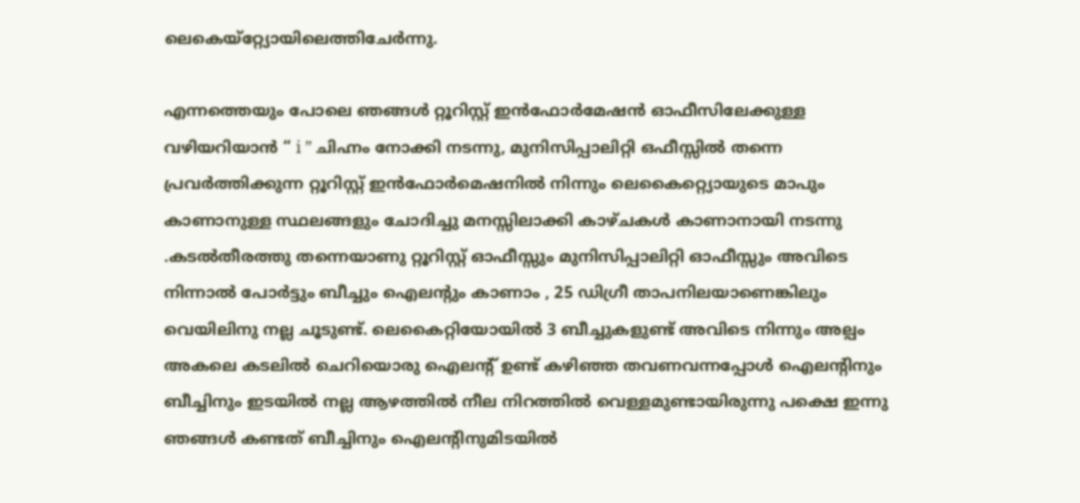ലെകെയ്റ്റ്യോയിലെത്തിചേർന്നു.

എന്നത്തെയും പോലെ ഞങ്ങൾ റ്റൂറിസ്റ്റ് ഇൻഫോർമേഷൻ ഓഫീസിലേക്കുള്ള വഴിയറിയാൻ “ i ” ചിഹ്നം നോക്കി നടന്നു, മുനിസിപ്പാലിറ്റി ഒഫീസ്സിൽ തന്നെ പ്രവർത്തിക്കുന്ന റ്റൂറിസ്റ്റ് ഇൻഫോർമെഷനിൽ നിന്നും ലെകൈറ്റ്യൊയുടെ മാപും കാണാനുള്ള സ്ഥലങ്ങളും ചോദിച്ചു മനസ്സിലാക്കി കാഴ്ചകൾ കാണാനായി നടന്നു .കടൽതീരത്തു തന്നെയാണു റ്റൂറിസ്റ്റ് ഓഫീസ്സും മുനിസിപ്പാലിറ്റി ഓഫീസ്സും അവിടെ നിന്നാൽ പോർട്ടും ബീച്ചും ഐലന്റും കാണാം , 25 ഡിഗ്രീ താപനിലയാണെങ്കിലും വെയിലിനു നല്ല ചൂടുണ്ട്. ലെകൈറ്റിയോയിൽ 3 ബീച്ചുകളുണ്ട് അവിടെ നിന്നും അല്പം അകലെ കടലിൽ ചെറിയൊരു ഐലന്റ് ഉണ്ട് കഴിഞ്ഞ തവണവന്നപ്പോൾ ഐലന്റിനും ബീച്ചിനും ഇടയിൽ നല്ല ആഴത്തിൽ നീല നിറത്തിൽ വെള്ളമുണ്ടായിരുന്നു പക്ഷെ ഇന്നു ഞങ്ങൾ കണ്ടത് ബീച്ചിനും ഐലന്റിനുമിടയിൽ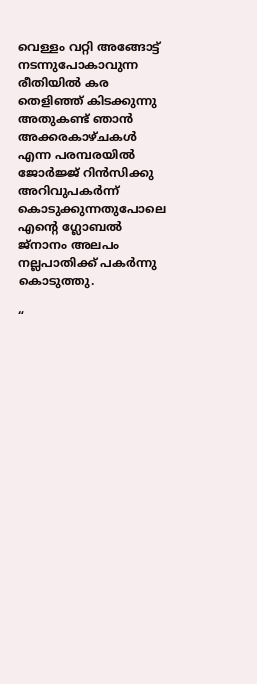വെള്ളം വറ്റി അങ്ങോട്ട് നടന്നുപോകാവുന്ന രീതിയിൽ കര തെളിഞ്ഞ് കിടക്കുന്നു അതുകണ്ട് ഞാൻ അക്കരകാഴ്ചകൾ എന്ന പരമ്പരയിൽ ജോർജ്ജ് റിൻസിക്കു അറിവുപകർന്ന് കൊടുക്കുന്നതുപോലെ എന്റെ ഗ്ലോബൽ ജ്നാനം അലപം നല്ലപാതിക്ക് പകർന്നു കൊടുത്തു.

“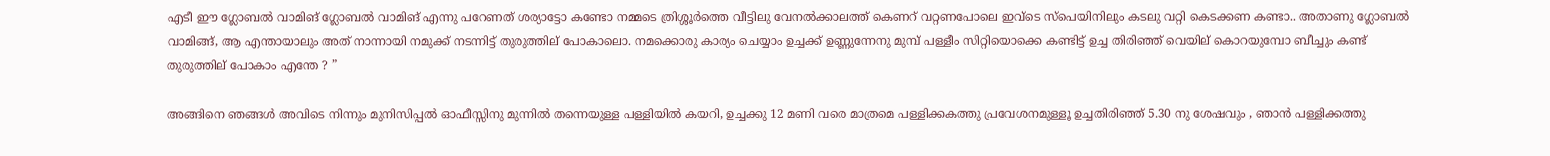എടീ ഈ ഗ്ലോബൽ വാമിങ് ഗ്ലോബൽ വാമിങ് എന്നു പറേണത് ശര്യാട്ടോ കണ്ടോ നമ്മടെ ത്രിശ്ശൂർത്തെ വീട്ടിലു വേനൽക്കാലത്ത് കെണറ് വറ്റണപോലെ ഇവ്ടെ സ്പെയിനിലും കടലു വറ്റി കെടക്കണ കണ്ടാ.. അതാണു ഗ്ലോബൽ വാമിങ്ങ്, ആ എന്തായാലും അത് നാന്നായി നമുക്ക് നടന്നിട്ട് തുരുത്തില് പോകാലൊ. നമക്കൊരു കാര്യം ചെയ്യാം ഉച്ചക്ക് ഉണ്ണുന്നേനു മുമ്പ് പള്ളീം സിറ്റിയൊക്കെ കണ്ടിട്ട് ഉച്ച തിരിഞ്ഞ് വെയില് കൊറയുമ്പോ ബീച്ചും കണ്ട് തുരുത്തില് പോകാം എന്തേ ? ”

അങ്ങിനെ ഞങ്ങൾ അവിടെ നിന്നും മുനിസിപ്പൽ ഓഫീസ്സിനു മുന്നിൽ തന്നെയുള്ള പള്ളിയിൽ കയറി, ഉച്ചക്കു 12 മണി വരെ മാത്രമെ പള്ളിക്കകത്തു പ്രവേശനമുള്ളൂ ഉച്ചതിരിഞ്ഞ് 5.30 നു ശേഷവും , ഞാൻ പള്ളിക്കത്തു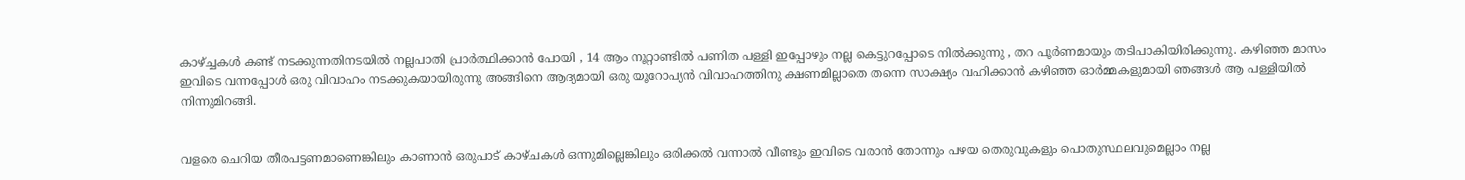കാഴ്ച്ചകൾ കണ്ട് നടക്കുന്നതിനടയിൽ നല്ലപാതി പ്രാർത്ഥിക്കാൻ പോയി , 14 ആം നൂറ്റാണ്ടിൽ പണിത പള്ളി ഇപ്പോഴും നല്ല കെട്ടുറപ്പോടെ നിൽക്കുന്നു , തറ പൂർണമായും തടിപാകിയിരിക്കുന്നു. കഴിഞ്ഞ മാസം ഇവിടെ വന്നപ്പോൾ ഒരു വിവാഹം നടക്കുകയായിരുന്നു അങ്ങിനെ ആദ്യമായി ഒരു യൂറോപ്യൻ വിവാഹത്തിനു ക്ഷണമില്ലാതെ തന്നെ സാക്ഷ്യം വഹിക്കാൻ കഴിഞ്ഞ ഓർമ്മകളുമായി ഞങ്ങൾ ആ പള്ളിയിൽ നിന്നുമിറങ്ങി.


വളരെ ചെറിയ തീരപട്ടണമാണെങ്കിലും കാണാൻ ഒരുപാട് കാഴ്ചകൾ ഒന്നുമില്ലെങ്കിലും ഒരിക്കൽ വന്നാൽ വീണ്ടും ഇവിടെ വരാൻ തോന്നും പഴയ തെരുവുകളും പൊതുസ്ഥലവുമെല്ലാം നല്ല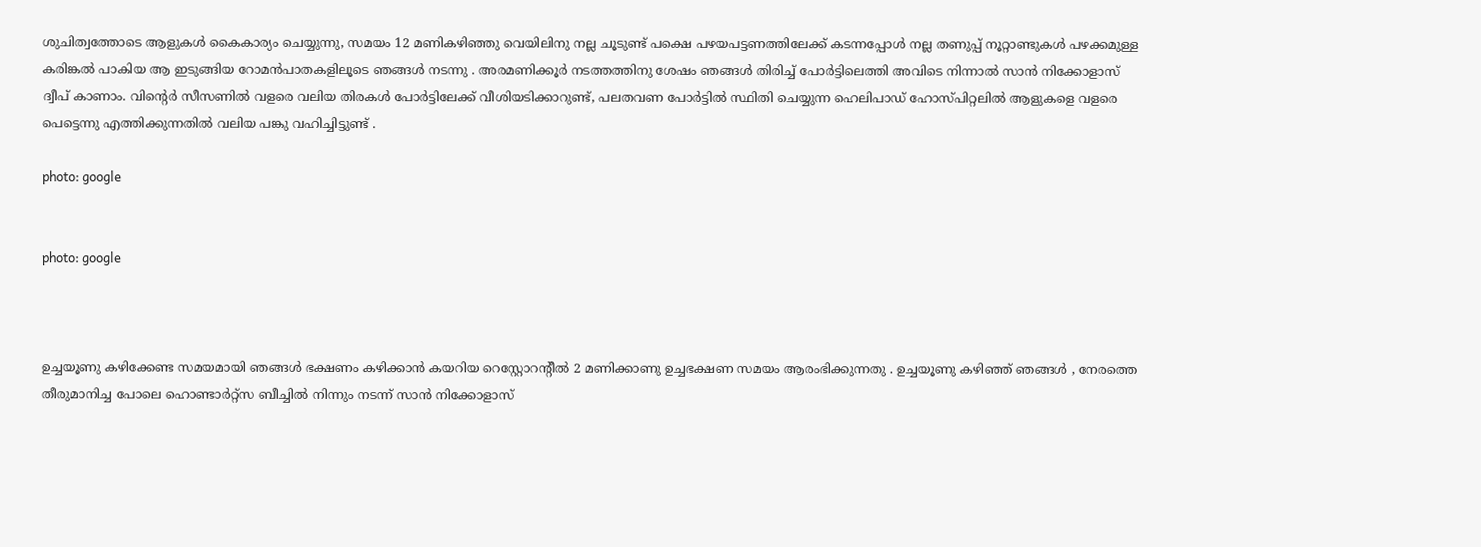ശുചിത്വത്തോടെ ആളുകൾ കൈകാര്യം ചെയ്യുന്നു, സമയം 12 മണികഴിഞ്ഞു വെയിലിനു നല്ല ചൂടുണ്ട് പക്ഷെ പഴയപട്ടണത്തിലേക്ക് കടന്നപ്പോൾ നല്ല തണുപ്പ് നൂറ്റാണ്ടുകൾ പഴക്കമുള്ള കരിങ്കൽ പാകിയ ആ ഇടുങ്ങിയ റോമൻപാതകളിലൂടെ ഞങ്ങൾ നടന്നു . അരമണിക്കൂർ നടത്തത്തിനു ശേഷം ഞങ്ങൾ തിരിച്ച് പോർട്ടിലെത്തി അവിടെ നിന്നാൽ സാൻ നിക്കോളാസ് ദ്വീപ് കാണാം. വിന്റെർ സീസണിൽ വളരെ വലിയ തിരകൾ പോർട്ടിലേക്ക് വീശിയടിക്കാറുണ്ട്, പലതവണ പോർട്ടിൽ സ്ഥിതി ചെയ്യുന്ന ഹെലിപാഡ് ഹോസ്പിറ്റലിൽ ആളുകളെ വളരെ പെട്ടെന്നു എത്തിക്കുന്നതിൽ വലിയ പങ്കു വഹിച്ചിട്ടുണ്ട് .

photo: google


photo: google



ഉച്ചയൂണു കഴിക്കേണ്ട സമയമായി ഞങ്ങൾ ഭക്ഷണം കഴിക്കാൻ കയറിയ റെസ്റ്റോറന്റീൽ 2 മണിക്കാണു ഉച്ചഭക്ഷണ സമയം ആരംഭിക്കുന്നതു . ഉച്ചയൂണു കഴിഞ്ഞ് ഞങ്ങൾ , നേരത്തെ തീരുമാനിച്ച പോലെ ഹൊണ്ടാർറ്റ്സ ബീച്ചിൽ നിന്നും നടന്ന് സാൻ നിക്കോളാസ്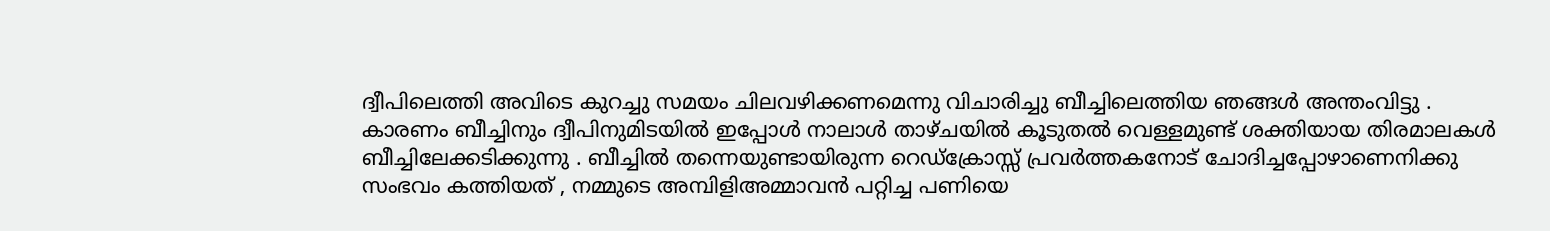ദ്വീപിലെത്തി അവിടെ കുറച്ചു സമയം ചിലവഴിക്കണമെന്നു വിചാരിച്ചു ബീച്ചിലെത്തിയ ഞങ്ങൾ അന്തംവിട്ടു . കാരണം ബീച്ചിനും ദ്വീപിനുമിടയിൽ ഇപ്പോൾ നാലാൾ താഴ്ചയിൽ കൂടുതൽ വെള്ളമുണ്ട് ശക്തിയായ തിരമാലകൾ ബീച്ചിലേക്കടിക്കുന്നു . ബീച്ചിൽ തന്നെയുണ്ടായിരുന്ന റെഡ്ക്രോസ്സ് പ്രവർത്തകനോട് ചോദിച്ചപ്പോഴാണെനിക്കു സംഭവം കത്തിയത് , നമ്മുടെ അമ്പിളിഅമ്മാവൻ പറ്റിച്ച പണിയെ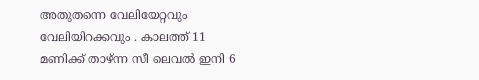അതുതന്നെ വേലിയേറ്റവും വേലിയിറക്കവും . കാലത്ത് 11 മണിക്ക് താഴ്ന്ന സീ ലെവൽ ഇനി 6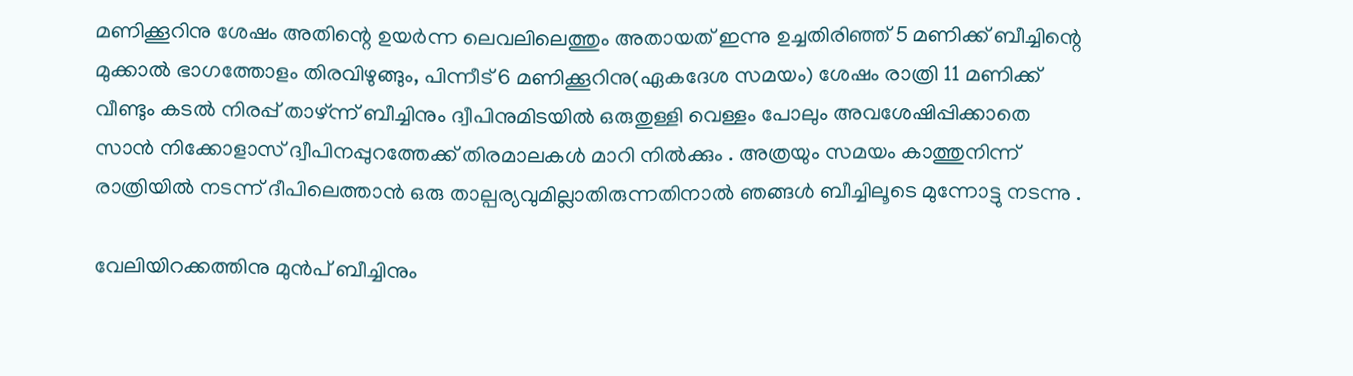മണിക്കൂറിനു ശേഷം അതിന്റെ ഉയർന്ന ലെവലിലെത്തും അതായത് ഇന്നു ഉച്ചതിരിഞ്ഞ് 5 മണിക്ക് ബീച്ചിന്റെ മുക്കാൽ ഭാഗത്തോളം തിരവിഴുങ്ങും, പിന്നീട് 6 മണിക്കൂറിനു(ഏകദേശ സമയം) ശേഷം രാത്രി 11 മണിക്ക് വീണ്ടും കടൽ നിരപ്പ് താഴ്ന്ന് ബീച്ചിനും ദ്വീപിനുമിടയിൽ ഒരുതുള്ളി വെള്ളം പോലും അവശേഷിപ്പിക്കാതെ സാൻ നിക്കോളാസ് ദ്വീപിനപ്പുറത്തേക്ക് തിരമാലകൾ മാറി നിൽക്കും . അത്രയും സമയം കാത്തുനിന്ന് രാത്രിയിൽ നടന്ന് ദീപിലെത്താൻ ഒരു താല്പര്യവുമില്ലാതിരുന്നതിനാൽ ഞങ്ങൾ ബീച്ചിലൂടെ മുന്നോട്ടു നടന്നു .

വേലിയിറക്കത്തിനു മുൻപ് ബീച്ചിനും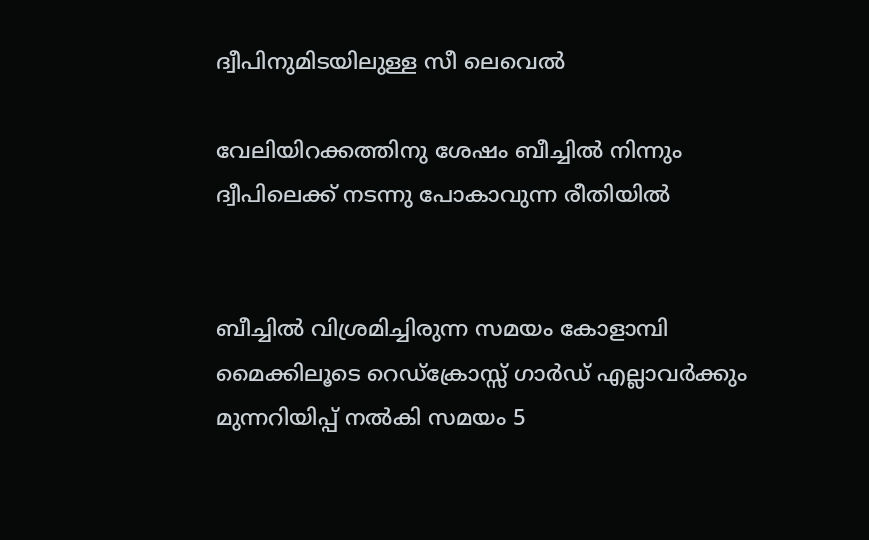ദ്വീപിനുമിടയിലുള്ള സീ ലെവെൽ

വേലിയിറക്കത്തിനു ശേഷം ബീച്ചിൽ നിന്നും ദ്വീപിലെക്ക് നടന്നു പോകാവുന്ന രീതിയിൽ


ബീച്ചിൽ വിശ്രമിച്ചിരുന്ന സമയം കോളാമ്പി മൈക്കിലൂടെ റെഡ്ക്രോസ്സ് ഗാർഡ് എല്ലാവർക്കും മുന്നറിയിപ്പ് നൽകി സമയം 5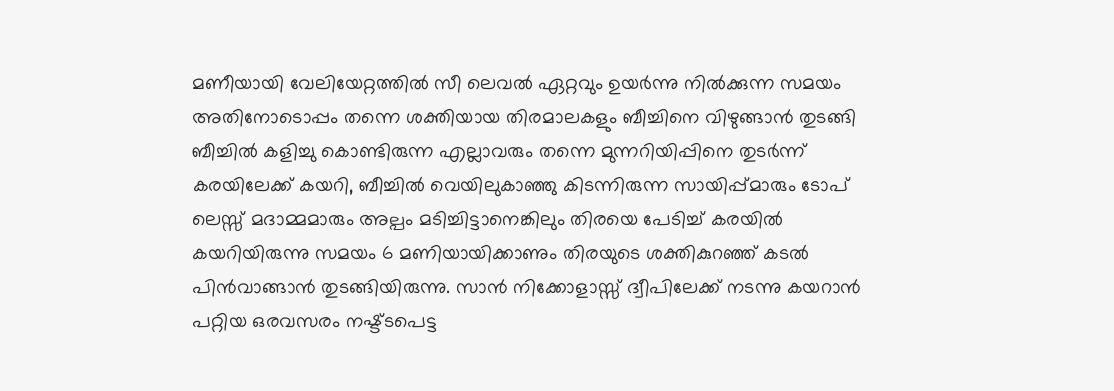മണീയായി വേലിയേറ്റത്തിൽ സീ ലെവൽ ഏറ്റവും ഉയർന്നു നിൽക്കുന്ന സമയം അതിനോടൊപ്പം തന്നെ ശക്തിയായ തിരമാലകളും ബീച്ചിനെ വിഴുങ്ങാൻ തുടങ്ങി ബീച്ചിൽ കളിച്ചു കൊണ്ടിരുന്ന എല്ലാവരും തന്നെ മുന്നറിയിപ്പിനെ തുടർന്ന് കരയിലേക്ക് കയറി, ബീച്ചിൽ വെയിലുകാഞ്ഞു കിടന്നിരുന്ന സായിപ്പ്മാരും ടോപ് ലെസ്സ് മദാമ്മമാരും അല്പം മടിച്ചിട്ടാനെങ്കിലും തിരയെ പേടിച്ച് കരയിൽ കയറിയിരുന്നു സമയം 6 മണിയായിക്കാണും തിരയുടെ ശക്തികുറഞ്ഞ് കടൽ പിൻവാങ്ങാൻ തുടങ്ങിയിരുന്നു. സാൻ നിക്കോളാസ്സ് ദ്വീപിലേക്ക് നടന്നു കയറാൻ പറ്റിയ ഒരവസരം നഷ്ട്ടപെട്ട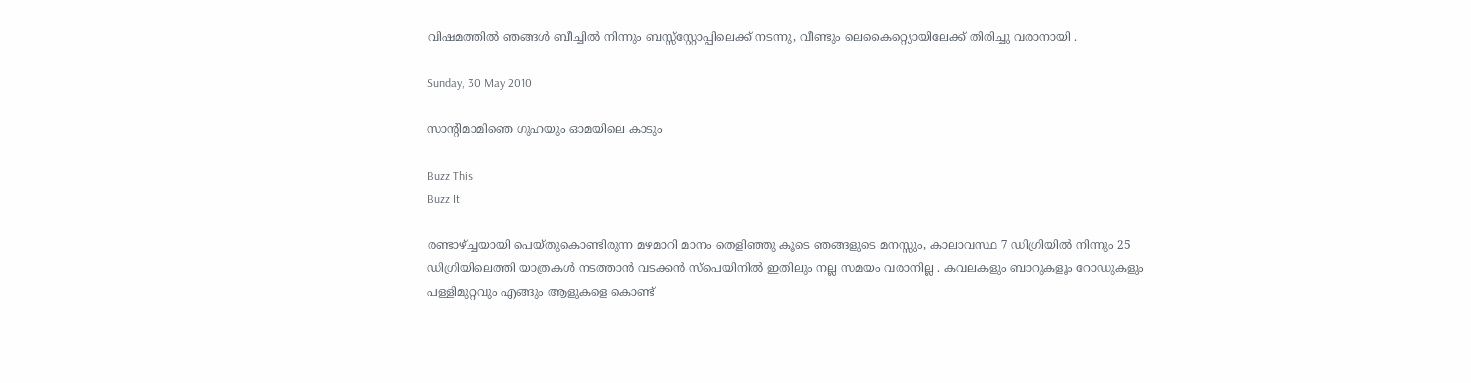വിഷമത്തിൽ ഞങ്ങൾ ബീച്ചിൽ നിന്നും ബസ്സ്സ്റ്റോപ്പിലെക്ക് നടന്നു, വീണ്ടും ലെകൈറ്റ്യൊയിലേക്ക് തിരിച്ചു വരാനായി .

Sunday, 30 May 2010

സാന്റിമാമിഞെ ഗുഹയും ഓമയിലെ കാടും

Buzz This
Buzz It

രണ്ടാഴ്ച്ചയായി പെയ്തുകൊണ്ടിരുന്ന മഴമാറി മാനം തെളിഞ്ഞു കൂടെ ഞങ്ങളുടെ മനസ്സും, കാലാവസ്ഥ 7 ഡിഗ്രിയിൽ നിന്നും 25 ഡിഗ്രിയിലെത്തി യാത്രകൾ നടത്താൻ വടക്കൻ സ്പെയിനിൽ ഇതിലും നല്ല സമയം വരാനില്ല . കവലകളും ബാറുകളൂം റോഡുകളും പള്ളിമുറ്റവും എങ്ങും ആളുകളെ കൊണ്ട്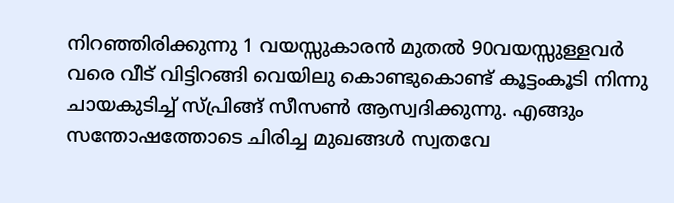നിറഞ്ഞിരിക്കുന്നു 1 വയസ്സുകാരൻ മുതൽ 90വയസ്സുള്ളവർ വരെ വീട് വിട്ടിറങ്ങി വെയിലു കൊണ്ടുകൊണ്ട് കൂട്ടംകൂടി നിന്നു ചായകുടിച്ച് സ്പ്രിങ്ങ് സീസൺ ആസ്വദിക്കുന്നു. എങ്ങും സന്തോഷത്തോടെ ചിരിച്ച മുഖങ്ങൾ സ്വതവേ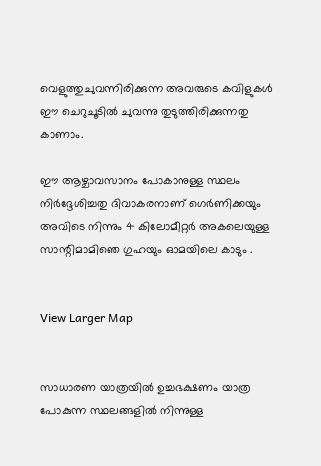വെളുത്തുചുവന്നിരിക്കുന്ന അവരുടെ കവിളുകൾ ഈ ചെറുചൂടിൽ ചുവന്നു തുടുത്തിരിക്കുന്നതു കാണാം.

ഈ ആഴ്ചാവസാനം പോകാനുള്ള സ്ഥലം നിർദ്ദേശിച്ചതു ദിവാകരനാണ് ഗെർണിക്കയും അവിടെ നിന്നും 4 കിലോമീറ്റർ അകലെയുള്ള സാന്റിമാമിഞെ ഗുഹയും ഓമയിലെ കാടും .


View Larger Map


സാധാരണ യാത്രയിൽ ഉച്ചഭക്ഷണം യാത്ര പോകുന്ന സ്ഥലങ്ങളിൽ നിന്നുള്ള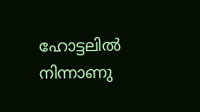ഹോട്ടലിൽ നിന്നാണു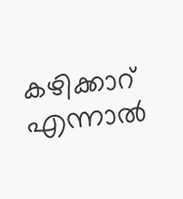കഴിക്കാറ് എന്നാൽ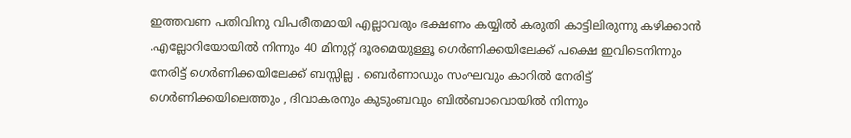ഇത്തവണ പതിവിനു വിപരീതമായി എല്ലാവരും ഭക്ഷണം കയ്യിൽ കരുതി കാട്ടിലിരുന്നു കഴിക്കാൻ .എല്ലോറിയോയിൽ നിന്നും 40 മിനുറ്റ് ദൂരമെയുള്ളൂ ഗെർണിക്കയിലേക്ക് പക്ഷെ ഇവിടെനിന്നും നേരിട്ട് ഗെർണിക്കയിലേക്ക് ബസ്സില്ല . ബെർണാഡും സംഘവും കാറിൽ നേരിട്ട് ഗെർണിക്കയിലെത്തും , ദിവാകരനും കുടുംബവും ബിൽബാവൊയിൽ നിന്നും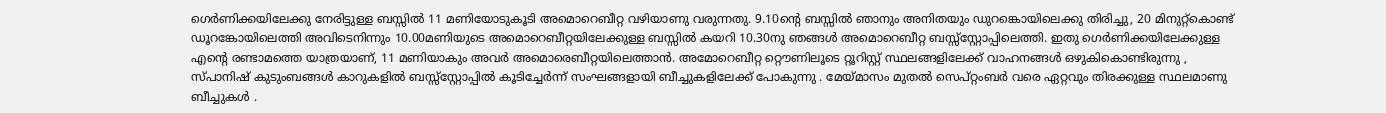ഗെർണിക്കയിലേക്കു നേരിട്ടുള്ള ബസ്സിൽ 11 മണിയോടുകൂടി അമൊറെബീറ്റ വഴിയാണു വരുന്നതു. 9.10ന്റെ ബസ്സിൽ ഞാനും അനിതയും ഡുറങ്കൊയിലെക്കു തിരിച്ചു, 20 മിനുറ്റ്കൊണ്ട് ഡൂറങ്കോയിലെത്തി അവിടെനിന്നും 10.00മണിയുടെ അമൊറെബീറ്റയിലേക്കുള്ള ബസ്സിൽ കയറി 10.30നു ഞങ്ങൾ അമൊറെബീറ്റ ബസ്സ്സ്റ്റോപ്പിലെത്തി. ഇതു ഗെർണിക്കയിലേക്കുള്ള എന്റെ രണ്ടാമത്തെ യാത്രയാണ്, 11 മണിയാകും അവർ അമൊരെബീറ്റയിലെത്താൻ. അമോറെബീറ്റ റ്റൌണിലൂടെ റ്റൂറിസ്റ്റ് സ്ഥലങ്ങളിലേക്ക് വാഹനങ്ങൾ ഒഴുകികൊണ്ടിരുന്നു , സ്പാനിഷ് കുടുംബങ്ങൾ കാറുകളിൽ ബസ്സ്സ്റ്റോപ്പിൽ കൂടിച്ചേർന്ന് സംഘങ്ങളായി ബീച്ചുകളിലേക്ക് പോകുന്നു . മേയ്മാസം മുതൽ സെപ്റ്റംബർ വരെ ഏറ്റവും തിരക്കുള്ള സ്ഥലമാണു ബീച്ചുകൾ .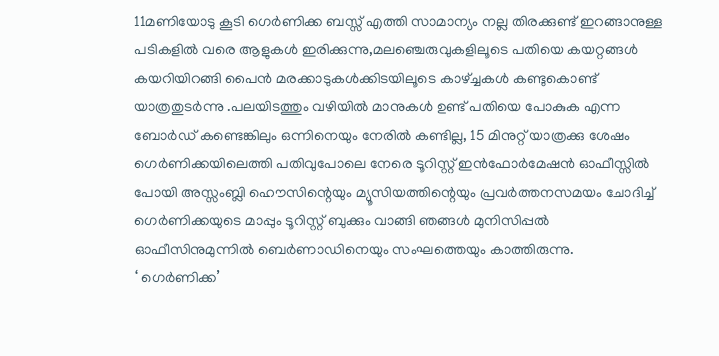11മണിയോടു കൂടി ഗെർണിക്ക ബസ്സ് എത്തി സാമാന്യം നല്ല തിരക്കുണ്ട് ഇറങ്ങാനുള്ള പടികളിൽ വരെ ആളുകൾ ഇരിക്കുന്നു,മലഞ്ചെരുവുകളിലൂടെ പതിയെ കയറ്റങ്ങൾ കയറിയിറങ്ങി പൈൻ മരക്കാടുകൾക്കിടയിലൂടെ കാഴ്ച്ചകൾ കണ്ടുകൊണ്ട് യാത്രതുടർന്നു .പലയിടത്തും വഴിയിൽ മാനുകൾ ഉണ്ട് പതിയെ പോകുക എന്ന ബോർഡ് കണ്ടെങ്കിലും ഒന്നിനെയും നേരിൽ കണ്ടില്ല, 15 മിനുറ്റ് യാത്രക്കു ശേഷം ഗെർണിക്കയിലെത്തി പതിവുപോലെ നേരെ ടൂറിസ്റ്റ് ഇൻഫോർമേഷൻ ഓഫീസ്സിൽ പോയി അസ്സംബ്ലി ഹൌസിന്റെയും മ്യൂസിയത്തിന്റെയും പ്രവർത്തനസമയം ചോദിച്ച് ഗെർണിക്കയുടെ മാപ്പും ടൂറിസ്റ്റ് ബുക്കും വാങ്ങി ഞങ്ങൾ മുനിസിപ്പൽ ഓഫീസിനുമുന്നിൽ ബെർണാഡിനെയും സംഘത്തെയും കാത്തിരുന്നു.
‘ ഗെർണിക്ക’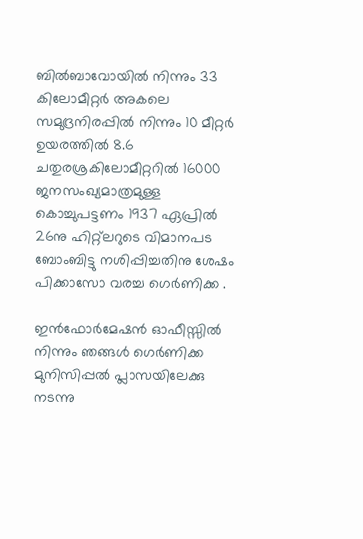ബിൽബാവോയിൽ നിന്നും 33 കിലോമീറ്റർ അകലെ സമുദ്രനിരപ്പിൽ നിന്നും 10 മീറ്റർ ഉയരത്തിൽ 8.6 ചതുരശ്രകിലോമീറ്ററിൽ 16000 ജനസംഖ്യമാത്രമുള്ള കൊച്ചുപട്ടണം 1937 ഏപ്രിൽ 26നു ഹിറ്റ്ലറുടെ വിമാനപട ബോംബിട്ടു നശിപ്പിച്ചതിനു ശേഷം പിക്കാസോ വരച്ച ഗെർണിക്ക .

ഇൻഫോർമേഷൻ ഓഫീസ്സിൽ നിന്നും ഞങ്ങൾ ഗെർണിക്ക മുനിസിപ്പൽ പ്ലാസയിലേക്കു നടന്നു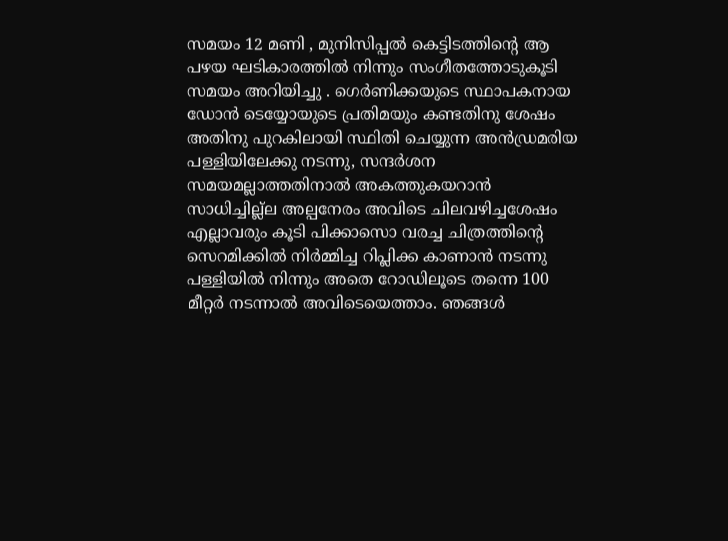സമയം 12 മണി , മുനിസിപ്പൽ കെട്ടിടത്തിന്റെ ആ പഴയ ഘടികാരത്തിൽ നിന്നും സംഗീതത്തോടുകൂടി സമയം അറിയിച്ചു . ഗെർണിക്കയുടെ സ്ഥാപകനായ ഡോൻ ടെയ്യോയുടെ പ്രതിമയും കണ്ടതിനു ശേഷം അതിനു പുറകിലായി സ്ഥിതി ചെയ്യുന്ന അൻഡ്രമരിയ പള്ളിയിലേക്കു നടന്നു, സന്ദർശന സമയമല്ലാത്തതിനാൽ അകത്തുകയറാൻ സാധിച്ചില്ല്ല അല്പനേരം അവിടെ ചിലവഴിച്ചശേഷം എല്ലാവരും കൂടി പിക്കാസൊ വരച്ച ചിത്രത്തിന്റെ സെറമിക്കിൽ നിർമ്മിച്ച റിപ്ലിക്ക കാണാൻ നടന്നു പള്ളിയിൽ നിന്നും അതെ റോഡിലൂടെ തന്നെ 100 മീറ്റർ നടന്നാൽ അവിടെയെത്താം. ഞങ്ങൾ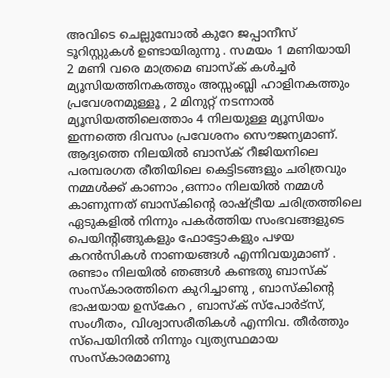അവിടെ ചെല്ലുമ്പോൽ കുറേ ജപ്പാനീസ് ടൂറിസ്റ്റുകൾ ഉണ്ടായിരുന്നു . സമയം 1 മണിയായി 2 മണി വരെ മാത്രമെ ബാസ്ക് കൾച്ചർ മ്യൂസിയത്തിനകത്തും അസ്സംബ്ലി ഹാളിനകത്തും പ്രവേശനമുള്ളൂ , 2 മിനുറ്റ് നടന്നാൽ മ്യൂസിയത്തിലെത്താം 4 നിലയുള്ള മ്യൂസിയം ഇന്നത്തെ ദിവസം പ്രവേശനം സൌജന്യമാണ്. ആദ്യത്തെ നിലയിൽ ബാസ്ക് റീജിയനിലെ പരമ്പരഗത രീതിയിലെ കെട്ടിടങ്ങളും ചരിത്രവും നമ്മൾക്ക് കാണാം ,ഒന്നാം നിലയിൽ നമ്മൾ കാണുന്നത് ബാസ്കിന്റെ രാഷ്ട്രീയ ചരിത്രത്തിലെ ഏടുകളിൽ നിന്നും പകർത്തിയ സംഭവങ്ങളുടെ പെയിന്റിങ്ങുകളും ഫോട്ടോകളും പഴയ കറൻസികൾ നാണയങ്ങൾ എന്നിവയുമാണ് . രണ്ടാം നിലയിൽ ഞങ്ങൾ കണ്ടതു ബാസ്ക് സംസ്കാരത്തിനെ കുറിച്ചാണു , ബാസ്കിന്റെ ഭാഷയായ ഉസ്കേറ , ബാസ്ക് സ്പോർട്സ്, സംഗീതം, വിശ്വാസരീതികൾ എന്നിവ. തീർത്തും സ്പെയിനിൽ നിന്നും വ്യത്യസ്ഥമായ സംസ്കാരമാണു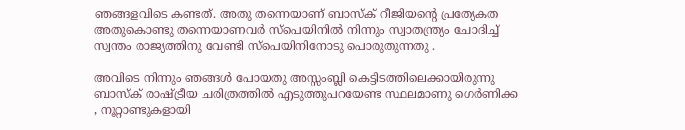ഞങ്ങളവിടെ കണ്ടത്. അതു തന്നെയാണ് ബാസ്ക് റീജിയന്റെ പ്രത്യേകത അതുകൊണ്ടു തന്നെയാണവർ സ്പെയിനിൽ നിന്നും സ്വാതന്ത്ര്യം ചോദിച്ച് സ്വന്തം രാജ്യത്തിനു വേണ്ടി സ്പെയിനിനോടു പൊരുതുന്നതു .

അവിടെ നിന്നും ഞങ്ങൾ പോയതു അസ്സംബ്ലി കെട്ടിടത്തിലെക്കായിരുന്നു ബാസ്ക് രാഷ്ട്രീയ ചരിത്രത്തിൽ എടുത്തുപറയേണ്ട സ്ഥലമാണു ഗെർണിക്ക , നൂറ്റാണ്ടുകളായി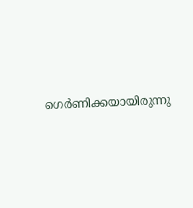ഗെർണിക്കയായിരുന്നു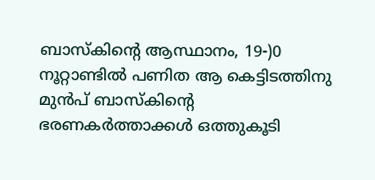ബാസ്കിന്റെ ആസ്ഥാനം, 19-)0 നൂറ്റാണ്ടിൽ പണിത ആ കെട്ടിടത്തിനു മുൻപ് ബാസ്കിന്റെ ഭരണകർത്താക്കൾ ഒത്തുകൂടി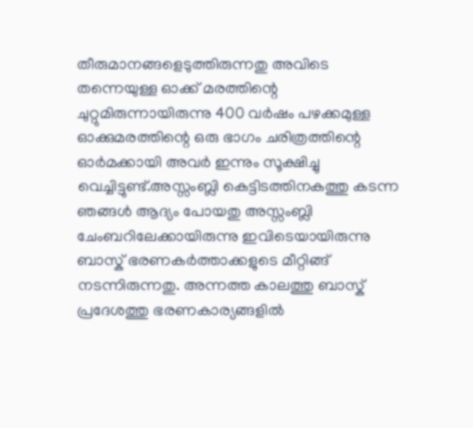തീരുമാനങ്ങളെടുത്തിരുന്നതു അവിടെ തന്നെയുള്ള ഓക്ക് മരത്തിന്റെ ചുറ്റുമിരുന്നായിരുന്നു 400 വർഷം പഴക്കമുള്ള ഓക്കുമരത്തിന്റെ ഒരു ഭാഗം ചരിത്രത്തിന്റെ ഓർമക്കായി അവർ ഇന്നും സൂക്ഷിച്ചു വെച്ചിട്ടുണ്ട്.അസ്സംബ്ലി കെട്ടിടത്തിനകത്തു കടന്ന ഞങ്ങൾ ആദ്യം പോയതു അസ്സംബ്ലി ചേംബറിലേക്കായിരുന്നു ഇവിടെയായിരുന്നു ബാസ്ക് ഭരണകർത്താക്കളുടെ മീറ്റിങ്ങ് നടന്നിരുന്നതു. അന്നത്ത കാലത്തു ബാസ്ക് പ്രദേശത്തു ഭരണകാര്യങ്ങളിൽ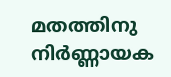മതത്തിനു നിർണ്ണായക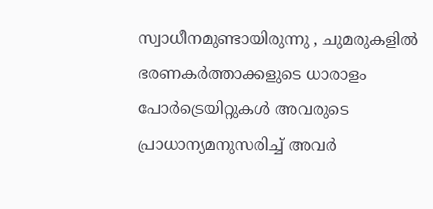സ്വാധീനമുണ്ടായിരുന്നു , ചുമരുകളിൽ ഭരണകർത്താക്കളുടെ ധാരാളം പോർട്രെയിറ്റുകൾ അവരുടെ പ്രാധാന്യമനുസരിച്ച് അവർ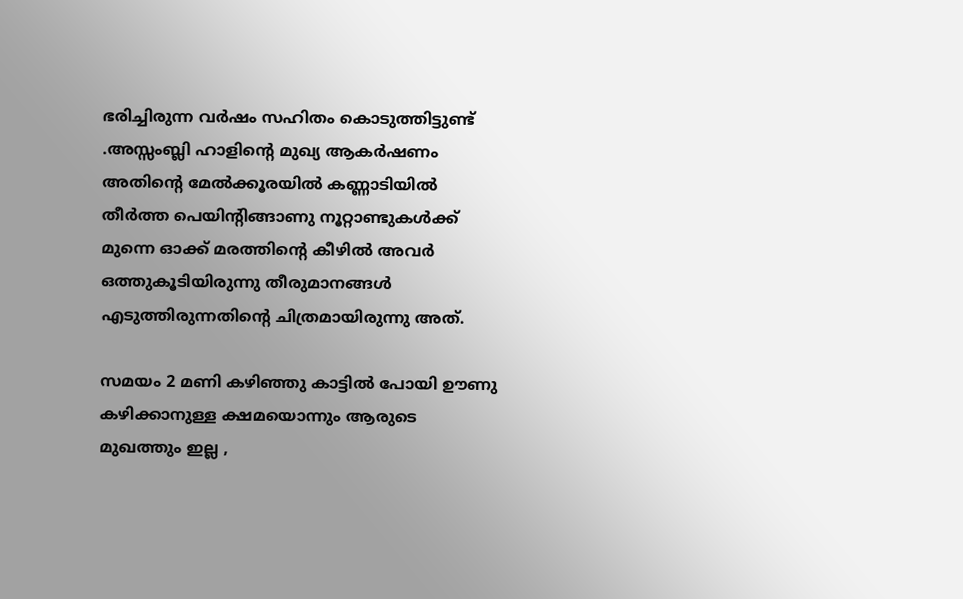ഭരിച്ചിരുന്ന വർഷം സഹിതം കൊടുത്തിട്ടുണ്ട് .അസ്സംബ്ലി ഹാളിന്റെ മുഖ്യ ആകർഷണം അതിന്റെ മേൽക്കൂരയിൽ കണ്ണാടിയിൽ തീർത്ത പെയിന്റിങ്ങാണു നൂറ്റാണ്ടുകൾക്ക് മുന്നെ ഓക്ക് മരത്തിന്റെ കീഴിൽ അവർ ഒത്തുകൂടിയിരുന്നു തീരുമാനങ്ങൾ എടുത്തിരുന്നതിന്റെ ചിത്രമായിരുന്നു അത്.

സമയം 2 മണി കഴിഞ്ഞു കാട്ടിൽ പോയി ഊണു കഴിക്കാനുള്ള ക്ഷമയൊന്നും ആരുടെ മുഖത്തും ഇല്ല ,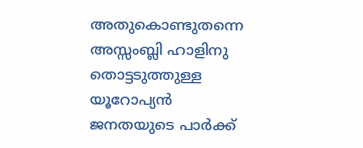അതുകൊണ്ടുതന്നെ അസ്സംബ്ലി ഹാളിനു തൊട്ടടുത്തുള്ള യൂറോപ്യൻ ജനതയുടെ പാർക്ക്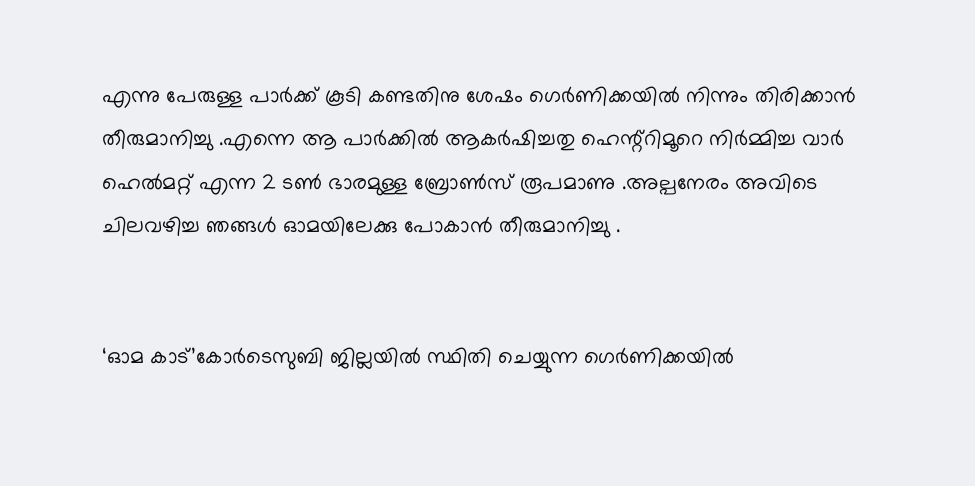എന്നു പേരുള്ള പാർക്ക് കൂടി കണ്ടതിനു ശേഷം ഗെർണിക്കയിൽ നിന്നും തിരിക്കാൻ തീരുമാനിച്ചു .എന്നെ ആ പാർക്കിൽ ആകർഷിച്ചതു ഹെന്റ്റിമൂറെ നിർമ്മിച്ച വാർ ഹെൽമറ്റ് എന്ന 2 ടൺ ഭാരമുള്ള ബ്രോൺസ് രൂപമാണു .അല്പനേരം അവിടെ ചിലവഴിച്ച ഞങ്ങൾ ഓമയിലേക്കു പോകാൻ തീരുമാനിച്ചു .


‘ഓമ കാട്’കോർടെസുബി ജില്ലയിൽ സ്ഥിതി ചെയ്യുന്ന ഗെർണിക്കയിൽ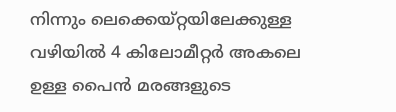നിന്നും ലെക്കെയ്റ്റയിലേക്കുള്ള വഴിയിൽ 4 കിലോമീറ്റർ അകലെ ഉള്ള പൈൻ മരങ്ങളുടെ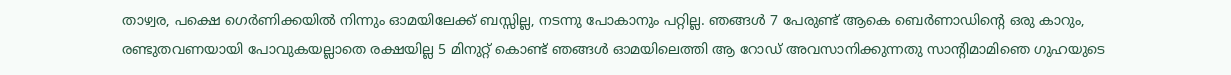താഴ്വര, പക്ഷെ ഗെർണിക്കയിൽ നിന്നും ഓമയിലേക്ക് ബസ്സില്ല, നടന്നു പോകാനും പറ്റില്ല. ഞങ്ങൾ 7 പേരുണ്ട് ആകെ ബെർണാഡിന്റെ ഒരു കാറും, രണ്ടുതവണയായി പോവുകയല്ലാതെ രക്ഷയില്ല 5 മിനുറ്റ് കൊണ്ട് ഞങ്ങൾ ഓമയിലെത്തി ആ റോഡ് അവസാനിക്കുന്നതു സാന്റിമാമിഞെ ഗുഹയുടെ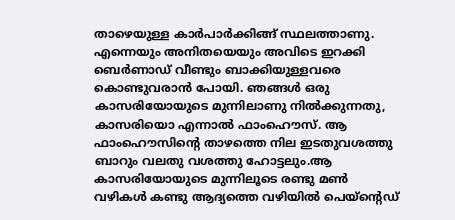താഴെയുള്ള കാർപാർക്കിങ്ങ് സ്ഥലത്താണു. എന്നെയും അനിതയെയും അവിടെ ഇറക്കി ബെർണാഡ് വീണ്ടും ബാക്കിയുള്ളവരെ കൊണ്ടുവരാൻ പോയി. ഞങ്ങൾ ഒരു കാസരിയോയുടെ മുന്നിലാണു നിൽക്കുന്നതു, കാസരിയൊ എന്നാൽ ഫാംഹൌസ്. ആ ഫാംഹൌസിന്റെ താഴത്തെ നില ഇടതുവശത്തു ബാറും വലതു വശത്തു ഹോട്ടലും.ആ കാസരിയോയുടെ മുന്നിലൂടെ രണ്ടു മൺ വഴികൾ കണ്ടു ആദ്യത്തെ വഴിയിൽ പെയ്ന്റെഡ്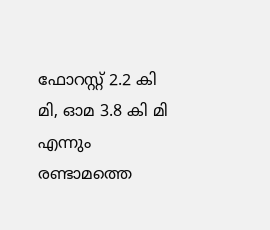ഫോറസ്റ്റ് 2.2 കി മി, ഓമ 3.8 കി മി എന്നും രണ്ടാമത്തെ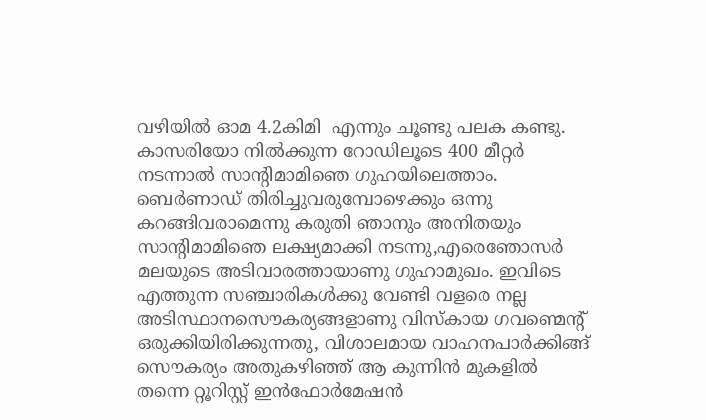വഴിയിൽ ഓമ 4.2കിമി  എന്നും ചൂണ്ടു പലക കണ്ടു. കാസരിയോ നിൽക്കുന്ന റോഡിലൂടെ 400 മീറ്റർ നടന്നാൽ സാന്റിമാമിഞെ ഗുഹയിലെത്താം. ബെർണാഡ് തിരിച്ചുവരുമ്പോഴെക്കും ഒന്നു കറങ്ങിവരാമെന്നു കരുതി ഞാനും അനിതയും സാന്റിമാമിഞെ ലക്ഷ്യമാക്കി നടന്നു,എരെഞോസർ മലയുടെ അടിവാരത്തായാണു ഗുഹാമുഖം. ഇവിടെ എത്തുന്ന സഞ്ചാരികൾക്കു വേണ്ടി വളരെ നല്ല അടിസ്ഥാനസൌകര്യങ്ങളാണു വിസ്കായ ഗവണ്മെന്റ് ഒരുക്കിയിരിക്കുന്നതു, വിശാലമായ വാഹനപാർക്കിങ്ങ് സൌകര്യം അതുകഴിഞ്ഞ് ആ കുന്നിൻ മുകളിൽ തന്നെ റ്റൂറിസ്റ്റ് ഇൻഫോർമേഷൻ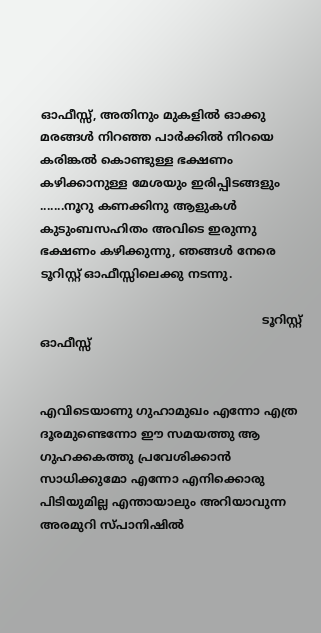ഓഫീസ്സ്, അതിനും മുകളിൽ ഓക്കു മരങ്ങൾ നിറഞ്ഞ പാർക്കിൽ നിറയെ കരിങ്കൽ കൊണ്ടുള്ള ഭക്ഷണം കഴിക്കാനുള്ള മേശയും ഇരിപ്പിടങ്ങളും .......നൂറു കണക്കിനു ആളുകൾ കുടുംബസഹിതം അവിടെ ഇരുന്നു ഭക്ഷണം കഴിക്കുന്നു, ഞങ്ങൾ നേരെ ടൂറിസ്റ്റ് ഓഫീസ്സിലെക്കു നടന്നു.

                                                            ടൂറിസ്റ്റ് ഓഫീസ്സ്


എവിടെയാണു ഗുഹാമുഖം എന്നോ എത്ര ദൂരമുണ്ടെന്നോ ഈ സമയത്തു ആ ഗുഹക്കകത്തു പ്രവേശിക്കാൻ സാധിക്കുമോ എന്നോ എനിക്കൊരു പിടിയുമില്ല എന്തായാലും അറിയാവുന്ന അരമുറി സ്പാനിഷിൽ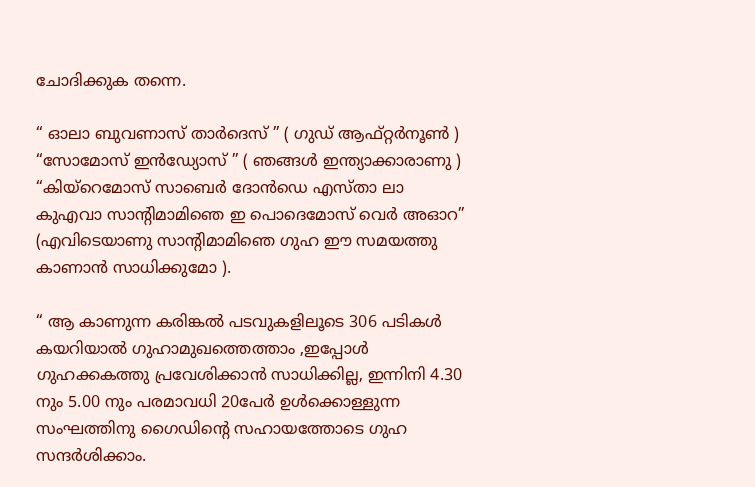ചോദിക്കുക തന്നെ.

“ ഓലാ ബുവണാസ് താർദെസ് ” ( ഗുഡ് ആഫ്റ്റർനൂൺ )
“സോമോസ് ഇൻഡ്യോസ് ” ( ഞങ്ങൾ ഇന്ത്യാക്കാരാണു )
“കിയ്റെമോസ് സാബെർ ദോൻഡെ എസ്താ ലാ കുഎവാ സാന്റിമാമിഞെ ഇ പൊദെമോസ് വെർ അഓറ” (എവിടെയാണു സാന്റിമാമിഞെ ഗുഹ ഈ സമയത്തു കാണാൻ സാധിക്കുമോ ).

“ ആ കാണുന്ന കരിങ്കൽ പടവുകളിലൂടെ 306 പടികൾ കയറിയാൽ ഗുഹാമുഖത്തെത്താം ,ഇപ്പോൾ ഗുഹക്കകത്തു പ്രവേശിക്കാൻ സാധിക്കില്ല, ഇന്നിനി 4.30 നും 5.00 നും പരമാവധി 20പേർ ഉൾക്കൊള്ളുന്ന സംഘത്തിനു ഗൈഡിന്റെ സഹായത്തോടെ ഗുഹ സന്ദർശിക്കാം.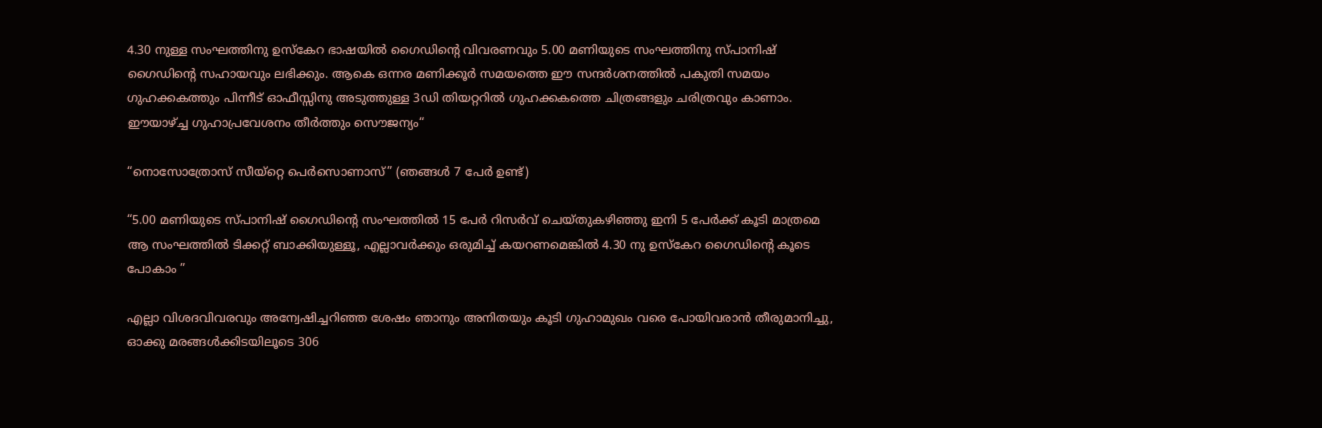4.30 നുള്ള സംഘത്തിനു ഉസ്കേറ ഭാഷയിൽ ഗൈഡിന്റെ വിവരണവും 5.00 മണിയുടെ സംഘത്തിനു സ്പാനിഷ് ഗൈഡിന്റെ സഹായവും ലഭിക്കും. ആകെ ഒന്നര മണിക്കൂർ സമയത്തെ ഈ സന്ദർശനത്തിൽ പകുതി സമയം ഗുഹക്കകത്തും പിന്നീട് ഓഫീസ്സിനു അടുത്തുള്ള 3ഡി തിയറ്ററിൽ ഗുഹക്കകത്തെ ചിത്രങ്ങളും ചരിത്രവും കാണാം. ഈയാഴ്ച്ച ഗുഹാപ്രവേശനം തീർത്തും സൌജന്യം“

“നൊസോത്രോസ് സീയ്റ്റെ പെർസൊണാസ്” (ഞങ്ങൾ 7 പേർ ഉണ്ട്)

“5.00 മണിയുടെ സ്പാനിഷ് ഗൈഡിന്റെ സംഘത്തിൽ 15 പേർ റിസർവ് ചെയ്തുകഴിഞ്ഞു ഇനി 5 പേർക്ക് കൂടി മാത്രമെ ആ സംഘത്തിൽ ടിക്കറ്റ് ബാക്കിയുള്ളൂ, എല്ലാവർക്കും ഒരുമിച്ച് കയറണമെങ്കിൽ 4.30 നു ഉസ്കേറ ഗൈഡിന്റെ കൂടെ പോകാം ”

എല്ലാ വിശദവിവരവും അന്വേഷിച്ചറിഞ്ഞ ശേഷം ഞാനും അനിതയും കൂടി ഗുഹാമുഖം വരെ പോയിവരാൻ തീരുമാനിച്ചു, ഓക്കു മരങ്ങൾക്കിടയിലൂടെ 306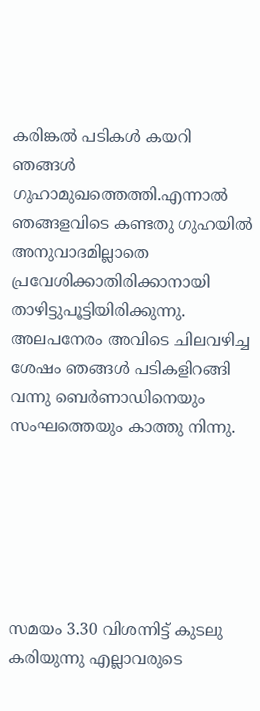കരിങ്കൽ പടികൾ കയറി ഞങ്ങൾ ഗുഹാമുഖത്തെത്തി.എന്നാൽ ഞങ്ങളവിടെ കണ്ടതു ഗുഹയിൽ അനുവാദമില്ലാതെ പ്രവേശിക്കാതിരിക്കാനായി താഴിട്ടുപൂട്ടിയിരിക്കുന്നു. അലപനേരം അവിടെ ചിലവഴിച്ച ശേഷം ഞങ്ങൾ പടികളിറങ്ങി വന്നു ബെർണാഡിനെയും സംഘത്തെയും കാത്തു നിന്നു.






സമയം 3.30 വിശന്നിട്ട് കുടലു കരിയുന്നു എല്ലാവരുടെ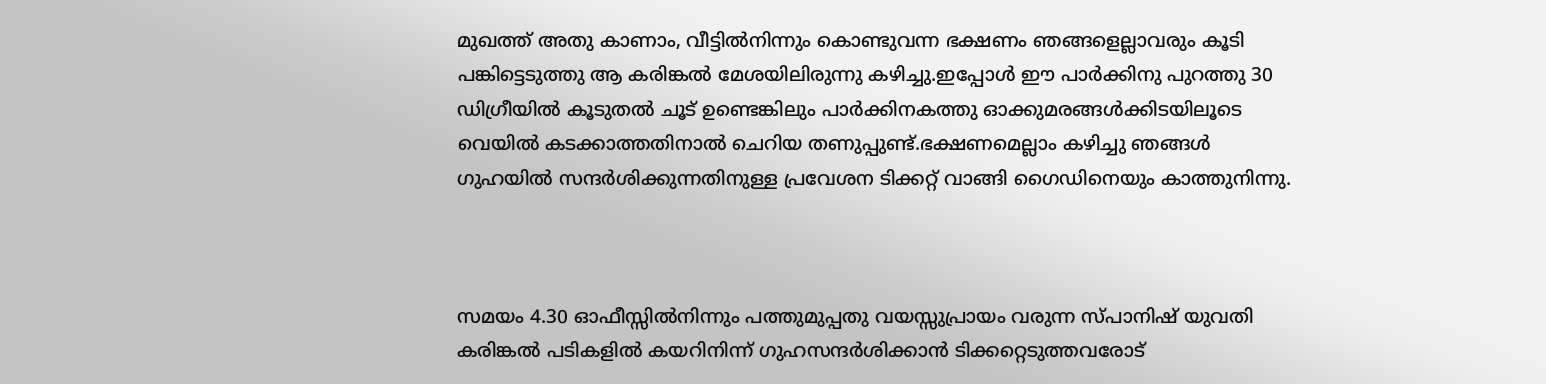മുഖത്ത് അതു കാണാം, വീട്ടിൽനിന്നും കൊണ്ടുവന്ന ഭക്ഷണം ഞങ്ങളെല്ലാവരും കൂടി പങ്കിട്ടെടുത്തു ആ കരിങ്കൽ മേശയിലിരുന്നു കഴിച്ചു.ഇപ്പോൾ ഈ പാർക്കിനു പുറത്തു 30 ഡിഗ്രീയിൽ കൂടുതൽ ചൂട് ഉണ്ടെങ്കിലും പാർക്കിനകത്തു ഓക്കുമരങ്ങൾക്കിടയിലൂടെ വെയിൽ കടക്കാത്തതിനാൽ ചെറിയ തണുപ്പുണ്ട്.ഭക്ഷണമെല്ലാം കഴിച്ചു ഞങ്ങൾ ഗുഹയിൽ സന്ദർശിക്കുന്നതിനുള്ള പ്രവേശന ടിക്കറ്റ് വാങ്ങി ഗൈഡിനെയും കാത്തുനിന്നു.



സമയം 4.30 ഓഫീസ്സിൽനിന്നും പത്തുമുപ്പതു വയസ്സുപ്രായം വരുന്ന സ്പാനിഷ് യുവതി കരിങ്കൽ പടികളിൽ കയറിനിന്ന് ഗുഹസന്ദർശിക്കാൻ ടിക്കറ്റെടുത്തവരോട്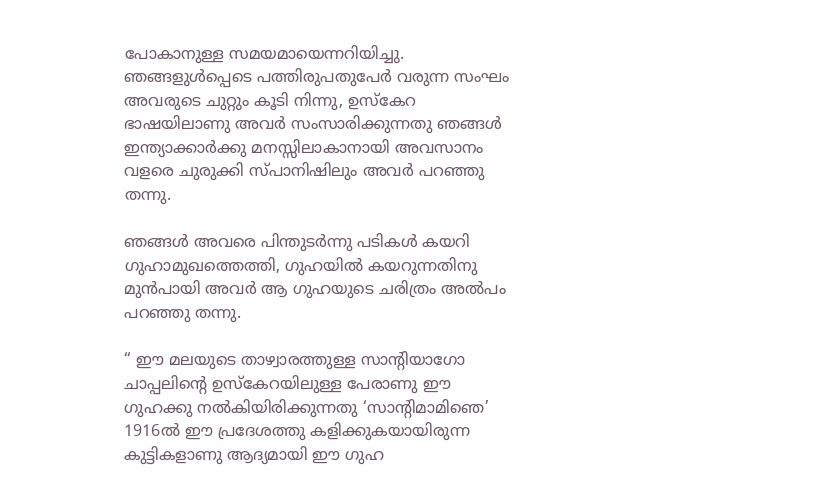പോകാനുള്ള സമയമായെന്നറിയിച്ചു. ഞങ്ങളുൾപ്പെടെ പത്തിരുപതുപേർ വരുന്ന സംഘം അവരുടെ ചുറ്റും കൂടി നിന്നു, ഉസ്കേറ ഭാഷയിലാണു അവർ സംസാരിക്കുന്നതു ഞങ്ങൾ ഇന്ത്യാക്കാർക്കു മനസ്സിലാകാനായി അവസാനം വളരെ ചുരുക്കി സ്പാനിഷിലും അവർ പറഞ്ഞു തന്നു.

ഞങ്ങൾ അവരെ പിന്തുടർന്നു പടികൾ കയറി ഗുഹാമുഖത്തെത്തി, ഗുഹയിൽ കയറുന്നതിനു മുൻപായി അവർ ആ ഗുഹയുടെ ചരിത്രം അൽപം പറഞ്ഞു തന്നു.

“ ഈ മലയുടെ താഴ്വാരത്തുള്ള സാന്റിയാഗോ ചാപ്പലിന്റെ ഉസ്കേറയിലുള്ള പേരാണു ഈ ഗുഹക്കു നൽകിയിരിക്കുന്നതു ‘സാന്റിമാമിഞെ’ 1916ൽ ഈ പ്രദേശത്തു കളിക്കുകയായിരുന്ന കുട്ടികളാണു ആദ്യമായി ഈ ഗുഹ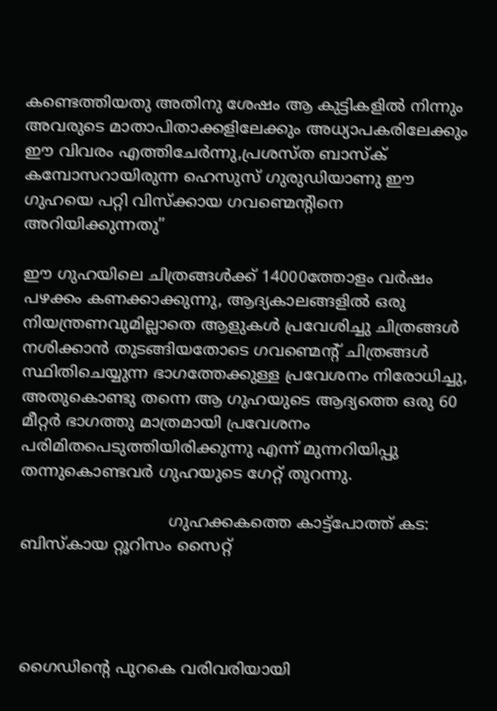കണ്ടെത്തിയതു അതിനു ശേഷം ആ കുട്ടികളിൽ നിന്നും അവരുടെ മാതാപിതാക്കളിലേക്കും അധ്യാപകരിലേക്കും ഈ വിവരം എത്തിചേർന്നു,പ്രശസ്ത ബാസ്ക് കമ്പോസറായിരുന്ന ഹെസുസ് ഗുരുഡിയാണു ഈ ഗുഹയെ പറ്റി വിസ്ക്കായ ഗവണ്മെന്റിനെ അറിയിക്കുന്നതു”

ഈ ഗുഹയിലെ ചിത്രങ്ങൾക്ക് 14000ത്തോളം വർഷം പഴക്കം കണക്കാക്കുന്നു, ആദ്യകാലങ്ങളിൽ ഒരു നിയന്ത്രണവുമില്ലാതെ ആളുകൾ പ്രവേശിച്ചു ചിത്രങ്ങൾ നശിക്കാൻ തുടങ്ങിയതോടെ ഗവണ്മെന്റ് ചിത്രങ്ങൾ സ്ഥിതിചെയ്യുന്ന ഭാഗത്തേക്കുള്ള പ്രവേശനം നിരോധിച്ചു, അതുകൊണ്ടു തന്നെ ആ ഗുഹയുടെ ആദ്യത്തെ ഒരു 60 മീറ്റർ ഭാഗത്തു മാത്രമായി പ്രവേശനം പരിമിതപെടുത്തിയിരിക്കുന്നു എന്ന് മുന്നറിയിപ്പു തന്നുകൊണ്ടവർ ഗുഹയുടെ ഗേറ്റ് തുറന്നു.

                              ഗുഹക്കകത്തെ കാട്ട്പോത്ത് കട: ബിസ്കായ റ്റൂറിസം സൈറ്റ്




ഗൈഡിന്റെ പുറകെ വരിവരിയായി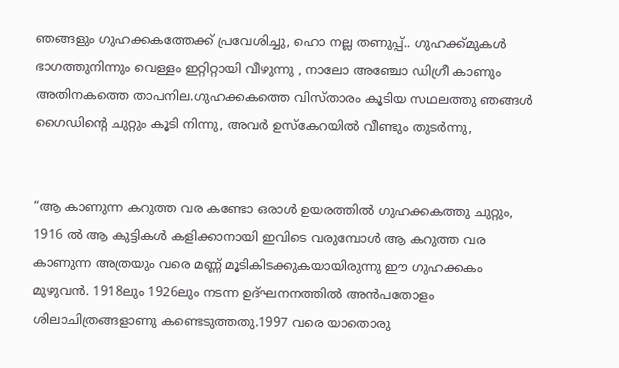ഞങ്ങളും ഗുഹക്കകത്തേക്ക് പ്രവേശിച്ചു, ഹൊ നല്ല തണുപ്പ്.. ഗുഹക്ക്മുകൾ ഭാഗത്തുനിന്നും വെള്ളം ഇറ്റിറ്റായി വീഴുന്നു , നാലോ അഞ്ചോ ഡിഗ്രീ കാണും അതിനകത്തെ താപനില.ഗുഹക്കകത്തെ വിസ്താരം കൂടിയ സഥലത്തു ഞങ്ങൾ ഗൈഡിന്റെ ചുറ്റും കൂടി നിന്നു, അവർ ഉസ്കേറയിൽ വീണ്ടും തുടർന്നു,


“ആ കാണുന്ന കറുത്ത വര കണ്ടോ ഒരാൾ ഉയരത്തിൽ ഗുഹക്കകത്തു ചുറ്റും, 1916 ൽ ആ കുട്ടികൾ കളിക്കാനായി ഇവിടെ വരുമ്പോൾ ആ കറുത്ത വര കാണുന്ന അത്രയും വരെ മണ്ണ് മൂടികിടക്കുകയായിരുന്നു ഈ ഗുഹക്കകം മുഴുവൻ. 1918ലും 1926ലും നടന്ന ഉദ്ഘനനത്തിൽ അൻപതോളം ശിലാചിത്രങ്ങളാണു കണ്ടെടുത്തതു.1997 വരെ യാതൊരു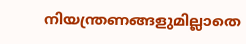നിയന്ത്രണങ്ങളുമില്ലാതെ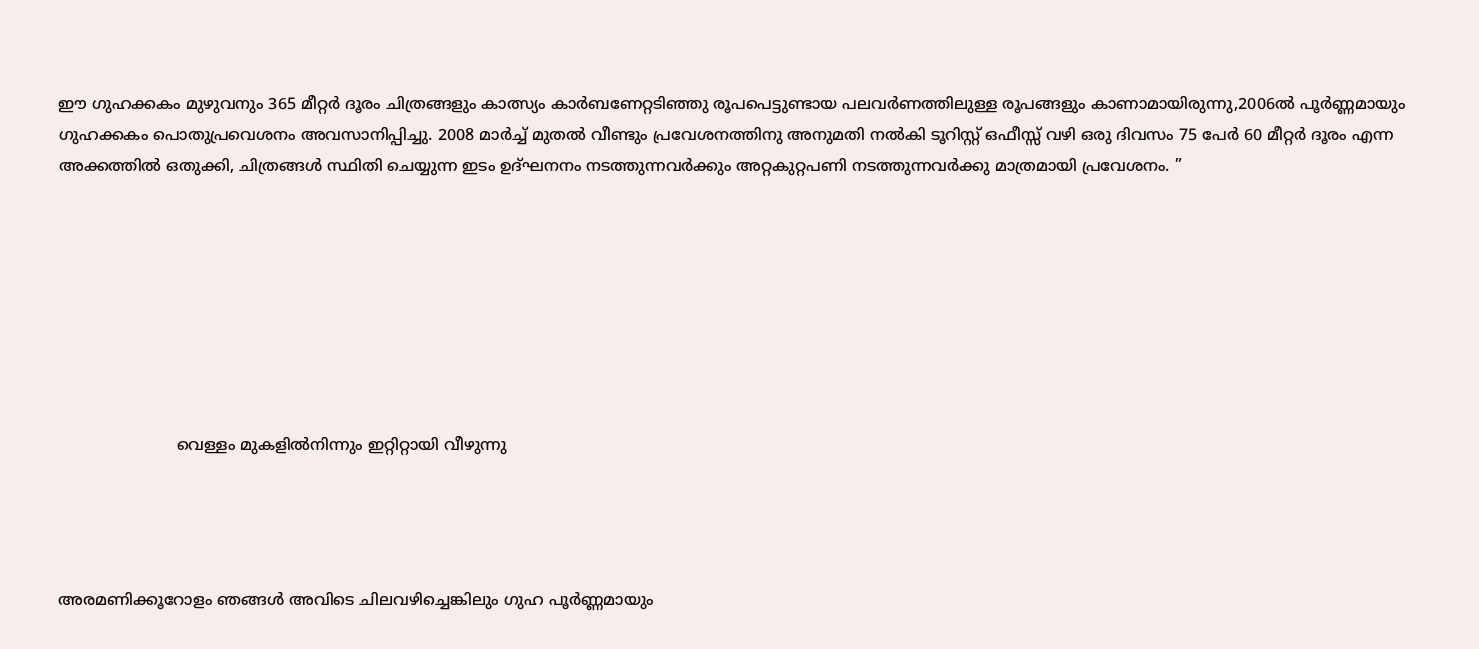ഈ ഗുഹക്കകം മുഴുവനും 365 മീറ്റർ ദൂരം ചിത്രങ്ങളും കാത്സ്യം കാർബണേറ്റടിഞ്ഞു രൂപപെട്ടുണ്ടായ പലവർണത്തിലുള്ള രൂപങ്ങളും കാണാമായിരുന്നു,2006ൽ പൂർണ്ണമായും ഗുഹക്കകം പൊതുപ്രവെശനം അവസാനിപ്പിച്ചു. 2008 മാർച്ച് മുതൽ വീണ്ടും പ്രവേശനത്തിനു അനുമതി നൽകി ടൂറിസ്റ്റ് ഒഫീസ്സ് വഴി ഒരു ദിവസം 75 പേർ 60 മീറ്റർ ദൂരം എന്ന അക്കത്തിൽ ഒതുക്കി, ചിത്രങ്ങൾ സ്ഥിതി ചെയ്യുന്ന ഇടം ഉദ്ഘനനം നടത്തുന്നവർക്കും അറ്റകുറ്റപണി നടത്തുന്നവർക്കു മാത്രമായി പ്രവേശനം. ”








                        വെള്ളം മുകളിൽനിന്നും ഇറ്റിറ്റായി വീഴുന്നു




അരമണിക്കൂറോളം ഞങ്ങൾ അവിടെ ചിലവഴിച്ചെങ്കിലും ഗുഹ പൂർണ്ണമായും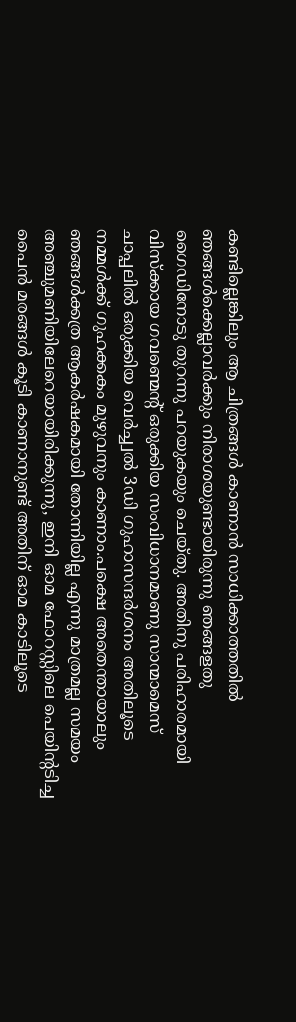കണ്ടില്ലെങ്കിലും ആ ചിത്രങ്ങൾ കാണാൻ സാധിക്കാത്തതിൽ ഞങ്ങൾക്കെല്ലാവർക്കും നിരാശയുണ്ടായിരുന്നു ഞങ്ങളതു ഗൈഡിനോടു തുറന്നു പറയുകയും ചെയ്തു. അതിനു പരിഹാരമായി വിസ്ക്കായ ഗവണ്മെന്റ് ഒരുക്കിയ സംവിധാനമാണു സാന്മാമെസ് ചാപ്പലിൽ ഒരുക്കിയ വെർച്ച്വൽ 3ഡി ഗുഹാസന്ദർശനം അതിലൂടെ നമ്മൾക്ക് ഗുഹക്കകം മുഴുവനും കാണാം.പക്ഷെ അതെന്തായാലും ഞങ്ങൾക്കത്ര ആകർഷകമായി തോന്നിയില്ല എന്നു മാത്രമല്ല സമയം അഞ്ചുമണിയിലേറെയായിരിക്കുന്നു, ഇനി ഓമ ഫോറസ്റ്റിലെ പെയിന്റടിച്ച പൈൻ മരങ്ങൾ കൂടി കാണാനുണ്ട് അതിന് ഓമ കാടിലൂടെ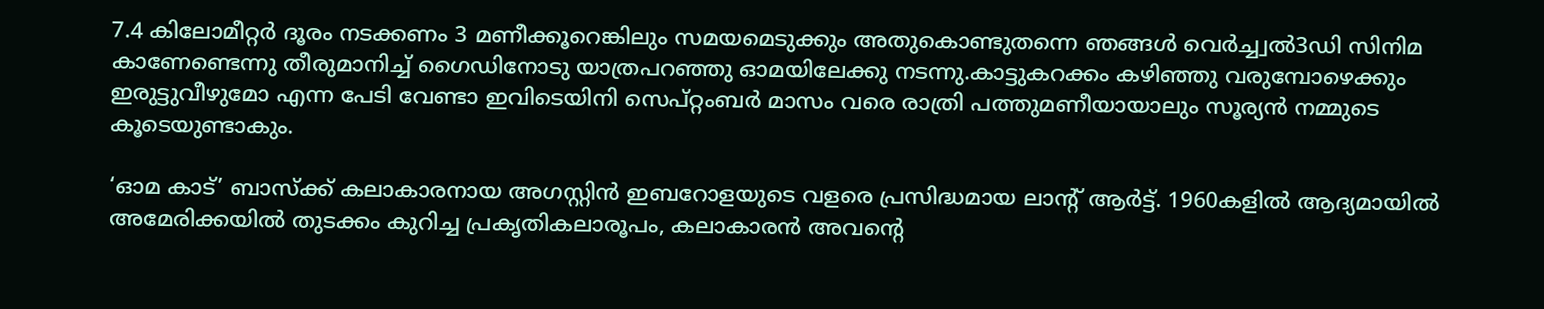7.4 കിലോമീറ്റർ ദൂരം നടക്കണം 3 മണീക്കൂറെങ്കിലും സമയമെടുക്കും അതുകൊണ്ടുതന്നെ ഞങ്ങൾ വെർച്ച്വൽ3ഡി സിനിമ കാണേണ്ടെന്നു തീരുമാനിച്ച് ഗൈഡിനോടു യാത്രപറഞ്ഞു ഓമയിലേക്കു നടന്നു.കാട്ടുകറക്കം കഴിഞ്ഞു വരുമ്പോഴെക്കും ഇരുട്ടുവീഴുമോ എന്ന പേടി വേണ്ടാ ഇവിടെയിനി സെപ്റ്റംബർ മാസം വരെ രാത്രി പത്തുമണീയായാലും സൂര്യൻ നമ്മുടെ കൂടെയുണ്ടാകും.

‘ഓമ കാട്’ ബാസ്ക്ക് കലാകാരനായ അഗസ്റ്റിൻ ഇബറോളയുടെ വളരെ പ്രസിദ്ധമായ ലാന്റ് ആർട്ട്. 1960കളിൽ ആദ്യമായിൽ അമേരിക്കയിൽ തുടക്കം കുറിച്ച പ്രകൃതികലാരൂപം, കലാകാരൻ അവന്റെ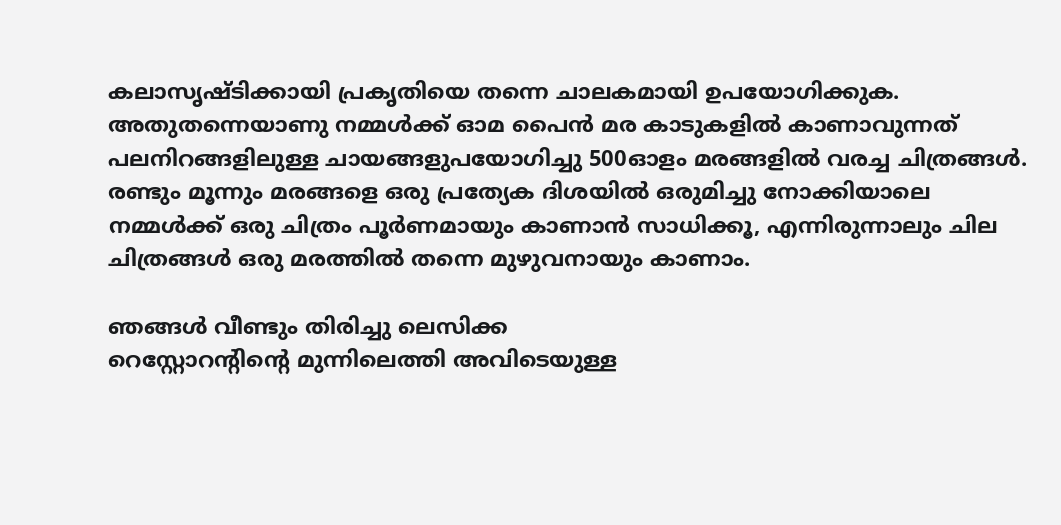കലാസൃഷ്ടിക്കായി പ്രകൃതിയെ തന്നെ ചാലകമായി ഉപയോഗിക്കുക. അതുതന്നെയാണു നമ്മൾക്ക് ഓമ പൈൻ മര കാടുകളിൽ കാണാവുന്നത് പലനിറങ്ങളിലുള്ള ചായങ്ങളുപയോഗിച്ചു 500ഓളം മരങ്ങളിൽ വരച്ച ചിത്രങ്ങൾ. രണ്ടും മൂന്നും മരങ്ങളെ ഒരു പ്രത്യേക ദിശയിൽ ഒരുമിച്ചു നോക്കിയാലെ നമ്മൾക്ക് ഒരു ചിത്രം പൂർണമായും കാണാൻ സാധിക്കൂ, എന്നിരുന്നാലും ചില ചിത്രങ്ങൾ ഒരു മരത്തിൽ തന്നെ മുഴുവനായും കാണാം.

ഞങ്ങൾ വീണ്ടും തിരിച്ചു ലെസിക്ക
റെസ്റ്റോറന്റിന്റെ മുന്നിലെത്തി അവിടെയുള്ള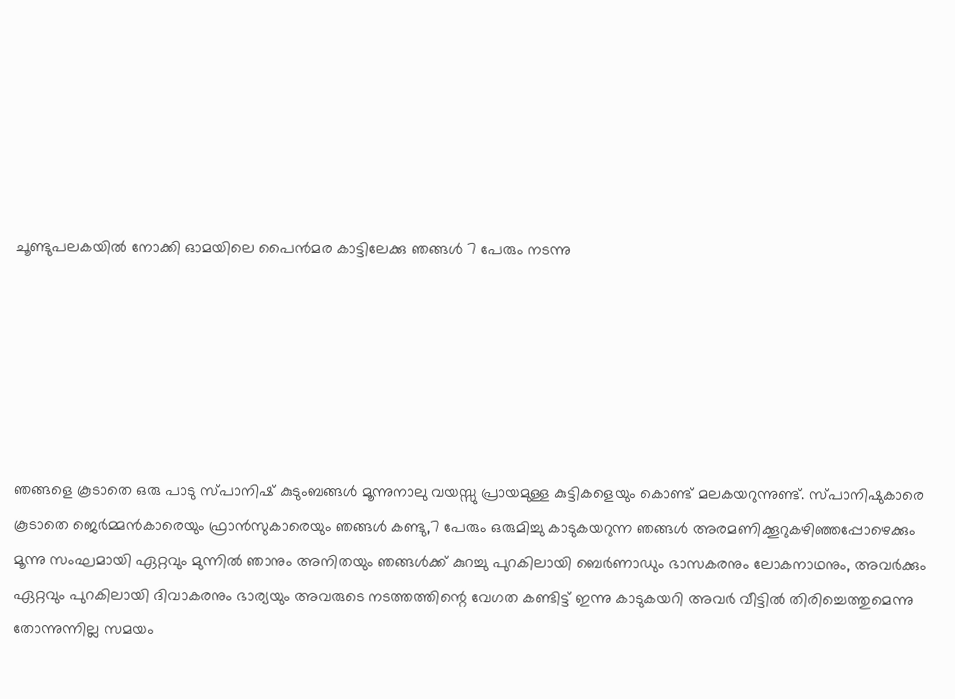ചൂണ്ടുപലകയിൽ നോക്കി ഓമയിലെ പൈൻമര കാട്ടിലേക്കു ഞങ്ങൾ 7 പേരും നടന്നു






ഞങ്ങളെ കൂടാതെ ഒരു പാടു സ്പാനിഷ് കുടുംബങ്ങൾ മൂന്നുനാലു വയസ്സു പ്രായമുള്ള കുട്ടികളെയും കൊണ്ട് മലകയറുന്നുണ്ട്. സ്പാനിഷുകാരെ കൂടാതെ ജെർമ്മൻകാരെയും ഫ്രാൻസുകാരെയും ഞങ്ങൾ കണ്ടു,7 പേരും ഒരുമിച്ചു കാടുകയറുന്ന ഞങ്ങൾ അരമണിക്കൂറുകഴിഞ്ഞപ്പോഴെക്കും മൂന്നു സംഘമായി ഏറ്റവും മുന്നിൽ ഞാനും അനിതയും ഞങ്ങൾക്ക് കുറച്ചു പുറകിലായി ബെർണാഡും ഭാസകരനും ലോകനാഥനും, അവർക്കും ഏറ്റവും പുറകിലായി ദിവാകരനും ഭാര്യയും അവരുടെ നടത്തത്തിന്റെ വേഗത കണ്ടിട്ട് ഇന്നു കാടുകയറി അവർ വീട്ടിൽ തിരിച്ചെത്തുമെന്നു തോന്നുന്നില്ല സമയം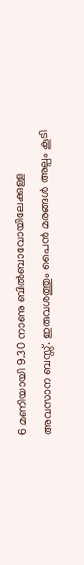6 മണിയായി 9.30 നാണു ബിൽബാവോയിലേക്കുള്ള അവസാന ബസ്സ്. ഇരുവശത്തും പൈൻ മരങ്ങൾ അല്പം കൂടി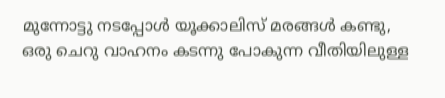മുന്നോട്ടു നടപ്പോൾ യൂക്കാലിസ് മരങ്ങൾ കണ്ടു, ഒരു ചെറു വാഹനം കടന്നു പോകുന്ന വീതിയിലുള്ള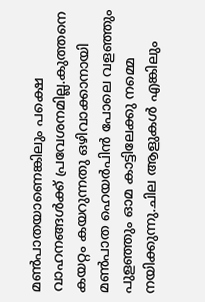മൺപാതയാണെങ്കിലും പക്ഷെ വാഹനങ്ങൾക്ക് പ്രവേശനമില്ല.കുത്തനെ കയറ്റം കയറുന്നതു ഒഴിവാക്കാനായി മൺപാത ഹെയർപിൻ പോലെ വളഞ്ഞും പുളഞ്ഞും ഓമ കാട്ടിലേക്കു നമ്മെ നയിക്കുന്നു.ചില ആളുകൾ എങ്കിലും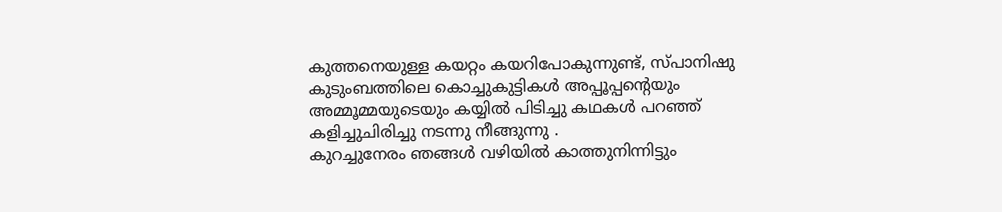കുത്തനെയുള്ള കയറ്റം കയറിപോകുന്നുണ്ട്, സ്പാനിഷു കുടുംബത്തിലെ കൊച്ചുകുട്ടികൾ അപ്പൂപ്പന്റെയും അമ്മൂമ്മയുടെയും കയ്യിൽ പിടിച്ചു കഥകൾ പറഞ്ഞ് കളിച്ചുചിരിച്ചു നടന്നു നീങ്ങുന്നു .
കുറച്ചുനേരം ഞങ്ങൾ വഴിയിൽ കാത്തുനിന്നിട്ടും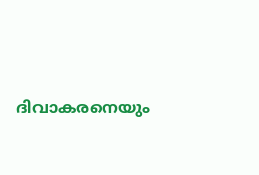ദിവാകരനെയും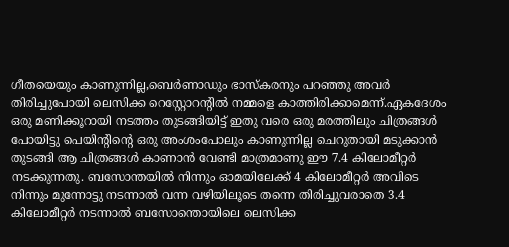ഗീതയെയും കാണുന്നില്ല,ബെർണാഡും ഭാസ്കരനും പറഞ്ഞു അവർ തിരിച്ചുപോയി ലെസിക്ക റെസ്റ്റോറന്റിൽ നമ്മളെ കാത്തിരിക്കാമെന്ന്.ഏകദേശം ഒരു മണിക്കൂറായി നടത്തം തുടങ്ങിയിട്ട് ഇതു വരെ ഒരു മരത്തിലും ചിത്രങ്ങൾ പോയിട്ടു പെയിന്റിന്റെ ഒരു അംശംപോലും കാണുന്നില്ല ചെറുതായി മടുക്കാൻ തുടങ്ങി ആ ചിത്രങ്ങൾ കാണാൻ വേണ്ടി മാത്രമാണു ഈ 7.4 കിലോമീറ്റർ നടക്കുന്നതു. ബസോന്തയിൽ നിന്നും ഓമയിലേക്ക് 4 കിലോമീറ്റർ അവിടെ നിന്നും മുന്നോട്ടു നടന്നാൽ വന്ന വഴിയിലൂടെ തന്നെ തിരിച്ചുവരാതെ 3.4 കിലോമീറ്റർ നടന്നാൽ ബസോന്തൊയിലെ ലെസിക്ക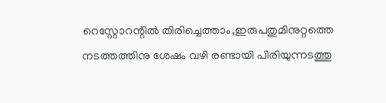റെസ്റ്റോറന്റിൽ തിരിച്ചെത്താം,ഇരുപതുമിനുറ്റത്തെ നടത്തത്തിനു ശേഷം വഴി രണ്ടായി പിരിയുന്നടത്തു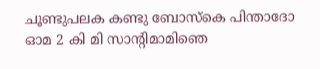ചൂണ്ടുപലക കണ്ടു ബോസ്കെ പിന്താദോ ഓമ 2 കി മി സാന്റിമാമിഞെ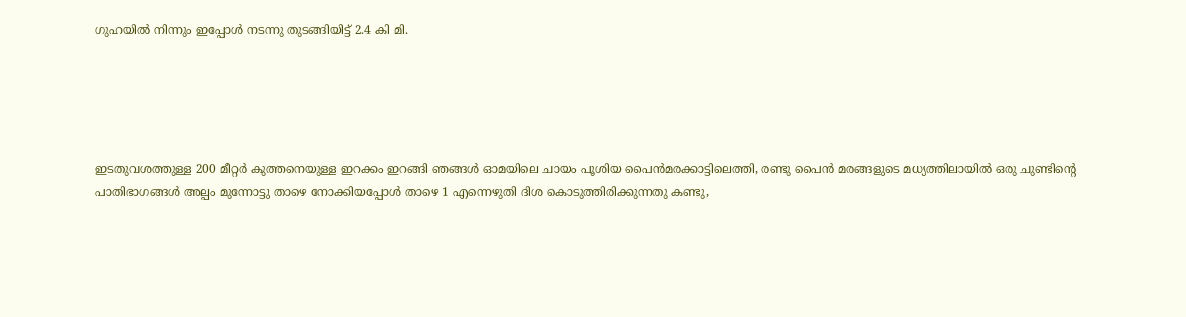ഗുഹയിൽ നിന്നും ഇപ്പോൾ നടന്നു തുടങ്ങിയിട്ട് 2.4 കി മി.





ഇടതുവശത്തുള്ള 200 മീറ്റർ കുത്തനെയുള്ള ഇറക്കം ഇറങ്ങി ഞങ്ങൾ ഓമയിലെ ചായം പൂശിയ പൈൻമരക്കാട്ടിലെത്തി, രണ്ടു പൈൻ മരങ്ങളുടെ മധ്യത്തിലായിൽ ഒരു ചുണ്ടിന്റെ പാതിഭാഗങ്ങൾ അല്പം മുന്നോട്ടു താഴെ നോക്കിയപ്പോൾ താഴെ 1 എന്നെഴുതി ദിശ കൊടുത്തിരിക്കുന്നതു കണ്ടു,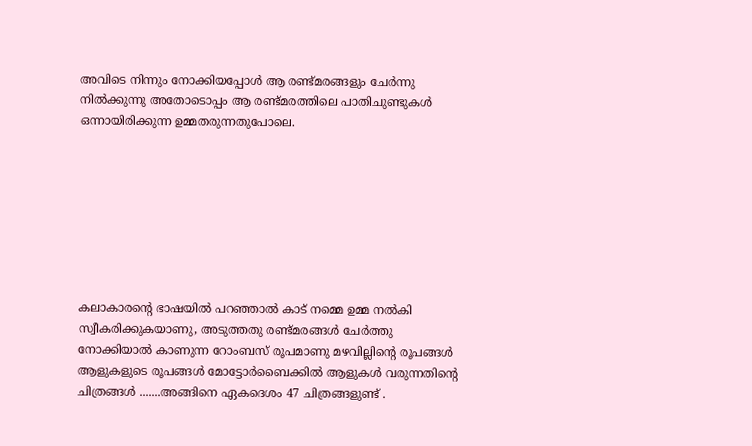അവിടെ നിന്നും നോക്കിയപ്പോൾ ആ രണ്ട്മരങ്ങളും ചേർന്നു നിൽക്കുന്നു അതോടൊപ്പം ആ രണ്ട്മരത്തിലെ പാതിചുണ്ടുകൾ ഒന്നായിരിക്കുന്ന ഉമ്മതരുന്നതുപോലെ.








കലാകാരന്റെ ഭാഷയിൽ പറഞ്ഞാൽ കാട് നമ്മെ ഉമ്മ നൽകി സ്വീകരിക്കുകയാണു, അടുത്തതു രണ്ട്മരങ്ങൾ ചേർത്തു നോക്കിയാൽ കാണുന്ന റോംബസ് രൂപമാണു മഴവില്ലിന്റെ രൂപങ്ങൾ ആളുകളുടെ രൂപങ്ങൾ മോട്ടോർബൈക്കിൽ ആളുകൾ വരുന്നതിന്റെ ചിത്രങ്ങൾ .......അങ്ങിനെ ഏകദെശം 47 ചിത്രങ്ങളുണ്ട് .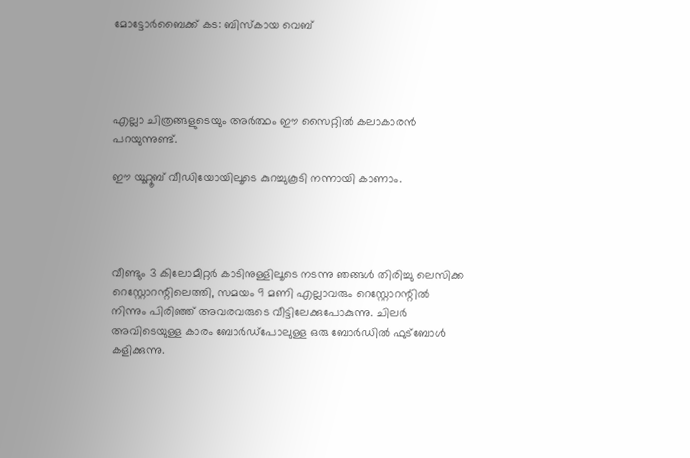മോട്ടോർബൈക്ക് കട: ബിസ്കായ വെബ്




എല്ലാ ചിത്രങ്ങളുടെയും അർത്ഥം ഈ സൈറ്റിൽ കലാകാരൻ പറയുന്നുണ്ട്.

ഈ യൂറ്റൂബ് വീഡിയോയിലൂടെ കുറച്ചുകൂടി നന്നായി കാണാം.




വീണ്ടും 3 കിലോമീറ്റർ കാടിനുള്ളിലൂടെ നടന്നു ഞങ്ങൾ തിരിച്ചു ലെസിക്ക റെസ്റ്റോറന്റിലെത്തി, സമയം 9 മണി എല്ലാവരും റെസ്റ്റോറന്റിൽ നിന്നും പിരിഞ്ഞ് അവരവരുടെ വീട്ടിലേക്കുപോകുന്നു. ചിലർ അവിടെയുള്ള കാരം ബോർഡ്പോലുള്ള ഒരു ബോർഡിൽ ഫുട്ബോൾ കളിക്കുന്നു.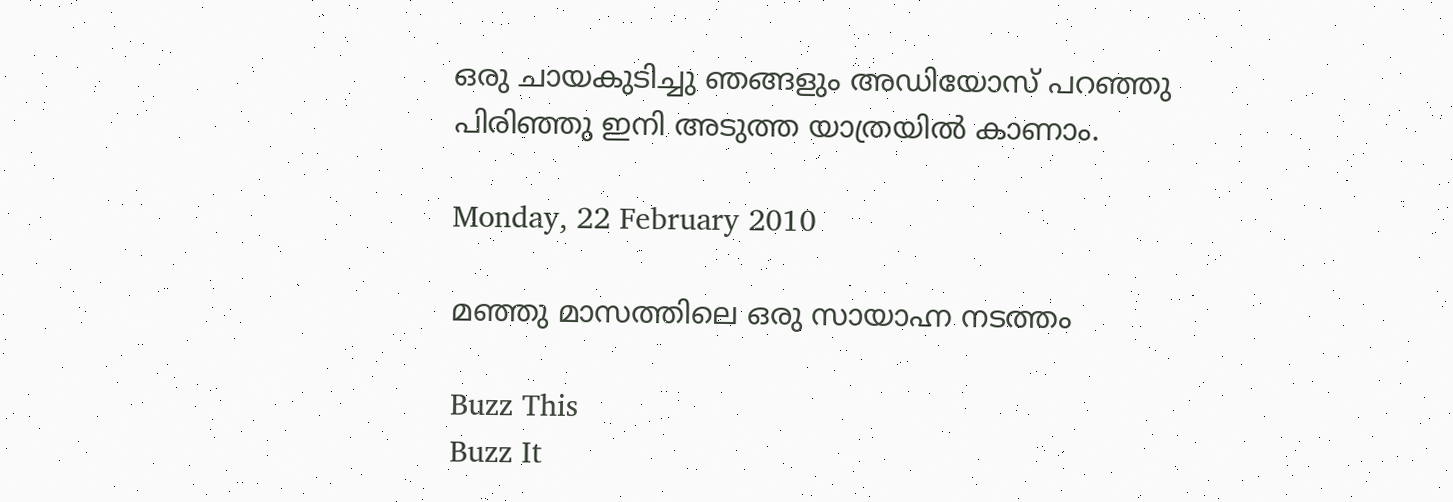ഒരു ചായകുടിച്ചു ഞങ്ങളും അഡിയോസ് പറഞ്ഞു പിരിഞ്ഞു ഇനി അടുത്ത യാത്രയിൽ കാണാം.

Monday, 22 February 2010

മഞ്ഞു മാസത്തിലെ ഒരു സായാഹ്ന നടത്തം

Buzz This
Buzz It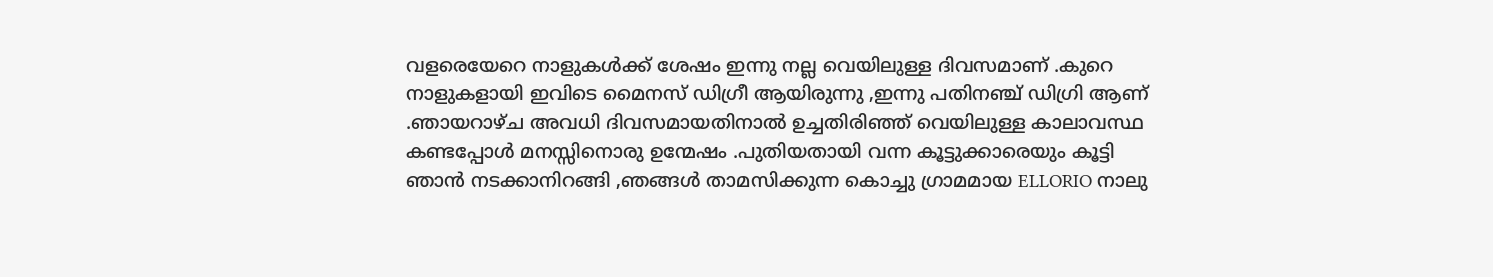വളരെയേറെ നാളുകള്‍ക്ക് ശേഷം ഇന്നു നല്ല വെയിലുള്ള ദിവസമാണ് .കുറെ നാളുകളായി ഇവിടെ മൈനസ് ഡിഗ്രീ ആയിരുന്നു ,ഇന്നു പതിനഞ്ച് ഡിഗ്രി ആണ് .ഞായറാഴ്ച അവധി ദിവസമായതിനാല്‍ ഉച്ചതിരിഞ്ഞ് വെയിലുള്ള കാലാവസ്ഥ കണ്ടപ്പോള്‍ മനസ്സിനൊരു ഉന്മേഷം .പുതിയതായി വന്ന കൂട്ടുക്കാരെയും കൂട്ടി ഞാന്‍ നടക്കാനിറങ്ങി ,ഞങ്ങള്‍ താമസിക്കുന്ന കൊച്ചു ഗ്രാമമായ ELLORIO നാലു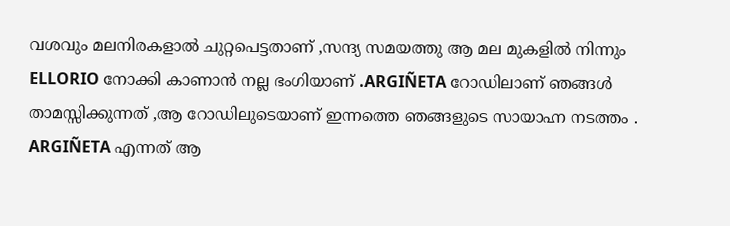വശവും മലനിരകളാല്‍ ചുറ്റപെട്ടതാണ് ,സന്ദ്യ സമയത്തു ആ മല മുകളില്‍ നിന്നും ELLORIO നോക്കി കാണാന്‍ നല്ല ഭംഗിയാണ് .ARGIÑETA റോഡിലാണ് ഞങ്ങള്‍ താമസ്സിക്കുന്നത്‌ ,ആ റോഡിലുടെയാണ് ഇന്നത്തെ ഞങ്ങളുടെ സായാഹ്ന നടത്തം . ARGIÑETA എന്നത് ആ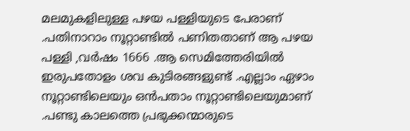മലമുകളിലുള്ള പഴയ പള്ളിയുടെ പേരാണ് .പതിനാറാം നൂറ്റാണ്ടില്‍ പണിതതാണ് ആ പഴയ പള്ളി ,വര്‍ഷം 1666 .ആ സെമിത്തേരിയില്‍ ഇരുപതോളം ശവ കുടിരങ്ങളുണ്ട് .എല്ലാം ഏഴാം നൂറ്റാണ്ടിലെയും ഒന്‍പതാം നൂറ്റാണ്ടിലെയുമാണ് .പണ്ടു കാലത്തെ പ്രഭുക്കന്മാരുടെ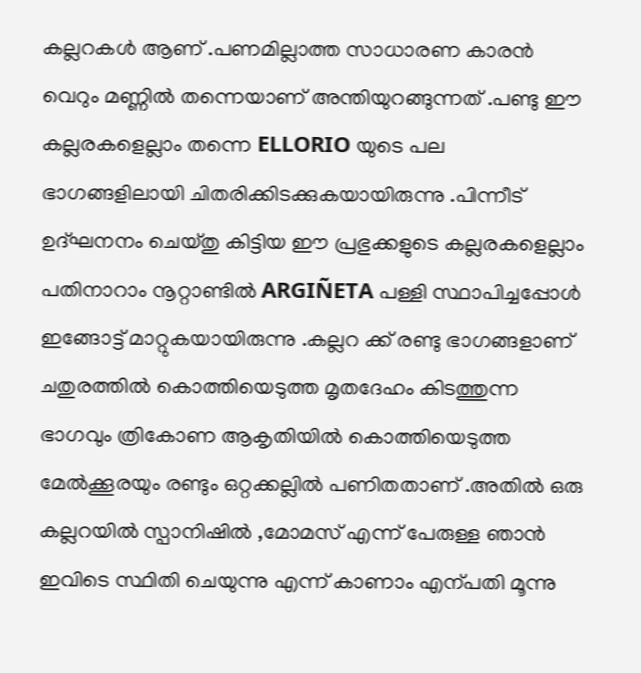കല്ലറകള്‍ ആണ് .പണമില്ലാത്ത സാധാരണ കാരന്‍ വെറും മണ്ണില്‍ തന്നെയാണ് അന്തിയുറങ്ങുന്നത് .പണ്ടു ഈ കല്ലരകളെല്ലാം തന്നെ ELLORIO യുടെ പല ഭാഗങ്ങളിലായി ചിതരിക്കിടക്കുകയായിരുന്നു .പിന്നീട് ഉദ്ഘനനം ചെയ്തു കിട്ടിയ ഈ പ്രഭുക്കളുടെ കല്ലരകളെല്ലാം പതിനാറാം നൂറ്റാണ്ടില്‍ ARGIÑETA പള്ളി സ്ഥാപിച്ചപ്പോള്‍ ഇങ്ങോട്ട് മാറ്റുകയായിരുന്നു .കല്ലറ ക്ക് രണ്ടു ഭാഗങ്ങളാണ് ചതുരത്തില്‍ കൊത്തിയെടുത്ത മൃതദേഹം കിടത്തുന്ന ഭാഗവും ത്രികോണ ആകൃതിയില്‍ കൊത്തിയെടുത്ത മേല്‍ക്കൂരയും രണ്ടും ഒറ്റക്കല്ലില്‍ പണിതതാണ് .അതില്‍ ഒരു കല്ലറയില്‍ സ്പാനിഷില്‍ ,മോമസ് എന്ന് പേരുള്ള ഞാന്‍ ഇവിടെ സ്ഥിതി ചെയുന്നു എന്ന് കാണാം എന്പതി മൂന്നു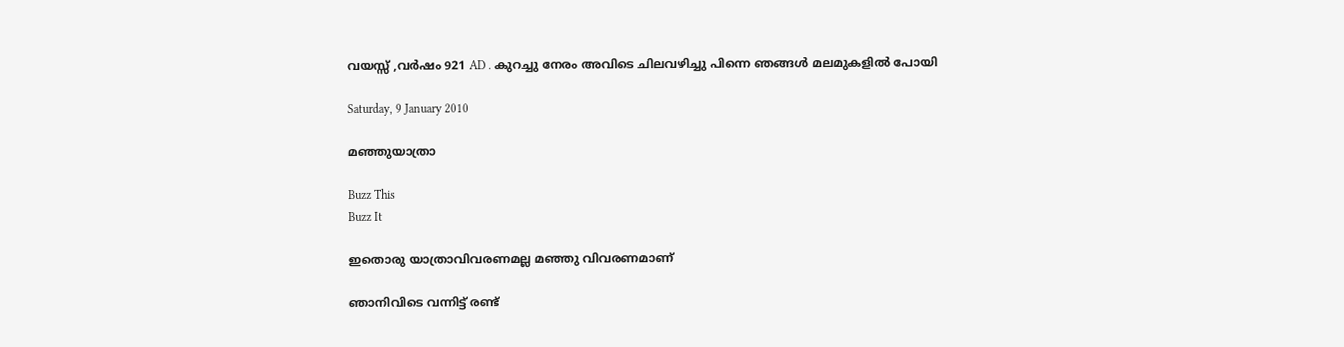വയസ്സ് ,വര്‍ഷം 921 AD . കുറച്ചു നേരം അവിടെ ചിലവഴിച്ചു പിന്നെ ഞങ്ങള്‍ മലമുകളില്‍ പോയി

Saturday, 9 January 2010

മഞ്ഞുയാത്രാ

Buzz This
Buzz It

ഇതൊരു യാത്രാവിവരണമല്ല മഞ്ഞു വിവരണമാണ്

ഞാനിവിടെ വന്നിട്ട് രണ്ട്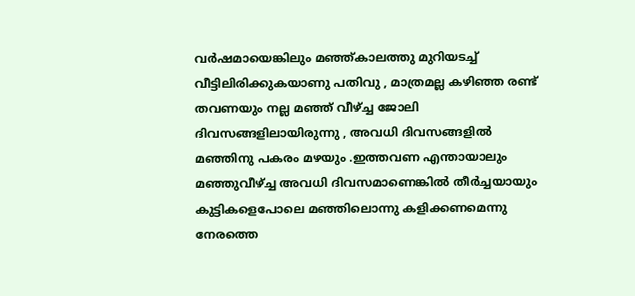വർഷമായെങ്കിലും മഞ്ഞ്കാലത്തു മുറിയടച്ച് വീട്ടിലിരിക്കുകയാണു പതിവു , മാത്രമല്ല കഴിഞ്ഞ രണ്ട് തവണയും നല്ല മഞ്ഞ് വീഴ്ച്ച ജോലി ദിവസങ്ങളിലായിരുന്നു , അവധി ദിവസങ്ങളിൽ മഞ്ഞിനു പകരം മഴയും .ഇത്തവണ എന്തായാലും മഞ്ഞുവീഴ്ച്ച അവധി ദിവസമാണെങ്കിൽ തീർച്ചയായും കുട്ടികളെപോലെ മഞ്ഞിലൊന്നു കളിക്കണമെന്നു നേരത്തെ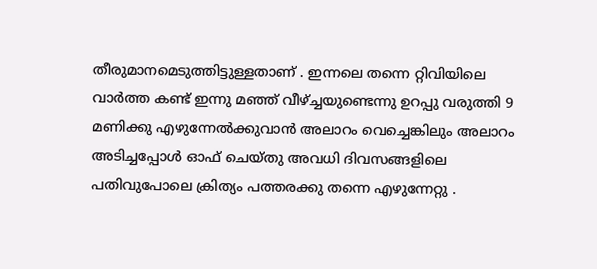തീരുമാനമെടുത്തിട്ടുള്ളതാണ് . ഇന്നലെ തന്നെ റ്റിവിയിലെ വാർത്ത കണ്ട് ഇന്നു മഞ്ഞ് വീഴ്ച്ചയുണ്ടെന്നു ഉറപ്പു വരുത്തി 9 മണിക്കു എഴുന്നേൽക്കുവാൻ അലാറം വെച്ചെങ്കിലും അലാറം അടിച്ചപ്പോൾ ഓഫ് ചെയ്തു അവധി ദിവസങ്ങളിലെ പതിവുപോലെ ക്രിത്യം പത്തരക്കു തന്നെ എഴുന്നേറ്റു .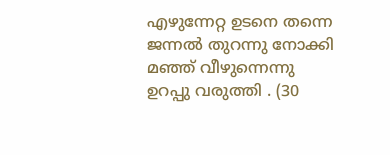എഴുന്നേറ്റ ഉടനെ തന്നെ ജന്നൽ തുറന്നു നോക്കി മഞ്ഞ് വീഴുന്നെന്നു ഉറപ്പു വരുത്തി . (30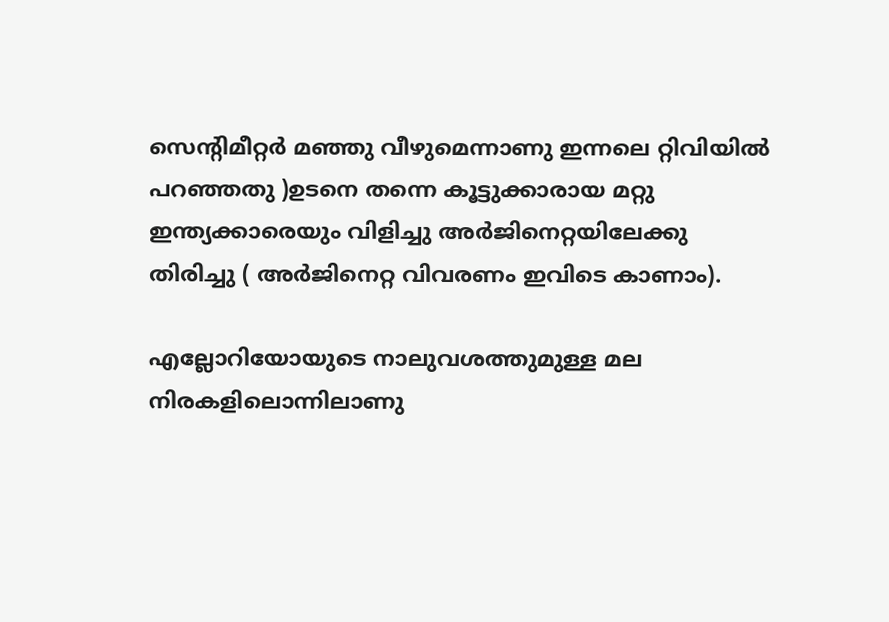സെന്റിമീറ്റർ മഞ്ഞു വീഴുമെന്നാണു ഇന്നലെ റ്റിവിയിൽ പറഞ്ഞതു )ഉടനെ തന്നെ കൂട്ടുക്കാരായ മറ്റു ഇന്ത്യക്കാരെയും വിളിച്ചു അർജിനെറ്റയിലേക്കു തിരിച്ചു ( അർജിനെറ്റ വിവരണം ഇവിടെ കാണാം).

എല്ലോറിയോയുടെ നാലുവശത്തുമുള്ള മല നിരകളിലൊന്നിലാണു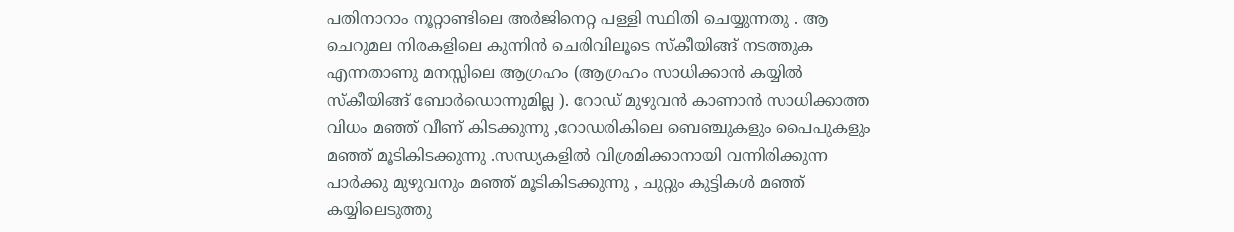പതിനാറാം നൂറ്റാണ്ടിലെ അർജിനെറ്റ പള്ളി സ്ഥിതി ചെയ്യുന്നതു . ആ ചെറുമല നിരകളിലെ കുന്നിൻ ചെരിവിലൂടെ സ്കീയിങ്ങ് നടത്തുക എന്നതാണു മനസ്സിലെ ആഗ്രഹം (ആഗ്രഹം സാധിക്കാൻ കയ്യിൽ സ്കീയിങ്ങ് ബോർഡൊന്നുമില്ല ). റോഡ് മുഴുവൻ കാണാൻ സാധിക്കാത്ത വിധം മഞ്ഞ് വീണ് കിടക്കുന്നു ,റോഡരികിലെ ബെഞ്ചുകളും പൈപുകളും മഞ്ഞ് മൂടികിടക്കുന്നു .സന്ധ്യകളിൽ വിശ്രമിക്കാനായി വന്നിരിക്കുന്ന പാർക്കു മുഴുവനും മഞ്ഞ് മൂടികിടക്കുന്നു , ചുറ്റും കുട്ടികൾ മഞ്ഞ് കയ്യിലെടുത്തു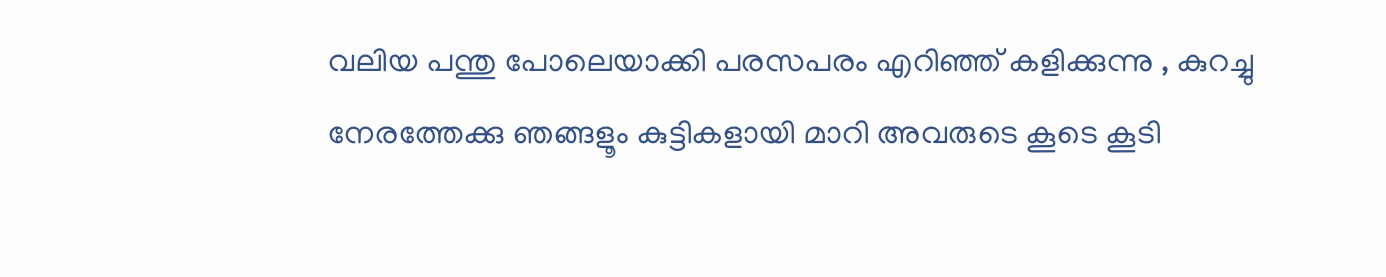വലിയ പന്തു പോലെയാക്കി പരസപരം എറിഞ്ഞ് കളിക്കുന്നു , കുറച്ചു നേരത്തേക്കു ഞങ്ങളൂം കുട്ടികളായി മാറി അവരുടെ കൂടെ കൂടി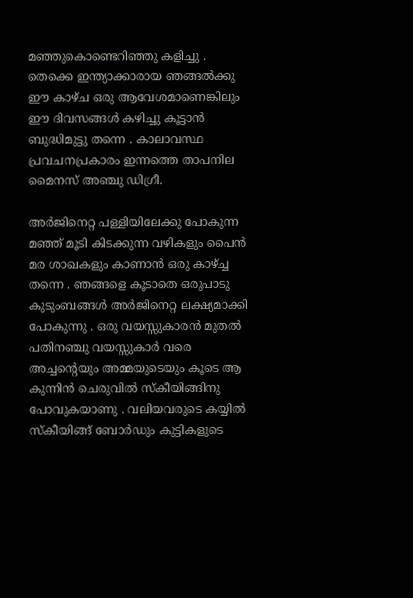മഞ്ഞുകൊണ്ടെറിഞ്ഞു കളിച്ചു . തെക്കെ ഇന്ത്യാക്കാരായ ഞങ്ങൽക്കു ഈ കാഴ്ച ഒരു ആവേശമാണെങ്കിലും ഈ ദിവസങ്ങൾ കഴിച്ചു കൂട്ടാൻ ബുദ്ധിമുട്ടു തന്നെ . കാലാവസ്ഥ പ്രവചനപ്രകാരം ഇന്നത്തെ താപനില മൈനസ് അഞ്ചു ഡിഗ്രീ.

അർജിനെറ്റ പള്ളിയിലേക്കു പോകുന്ന മഞ്ഞ് മൂടി കിടക്കുന്ന വഴികളും പൈൻ മര ശാഖകളും കാണാൻ ഒരു കാഴ്ച്ച തന്നെ . ഞങ്ങളെ കൂടാതെ ഒരുപാടു കുടുംബങ്ങൾ അർജിനെറ്റ ലക്ഷ്യമാക്കി പോകുന്നു . ഒരു വയസ്സുകാരൻ മുതൽ പതിനഞ്ചു വയസ്സുകാർ വരെ അച്ചന്റെയും അമ്മയുടെയും കൂടെ ആ കുന്നിൻ ചെരുവിൽ സ്കീയിങ്ങിനു പോവുകയാണു . വലിയവരുടെ കയ്യിൽ സ്കീയിങ്ങ് ബോർഡും കുട്ടികളുടെ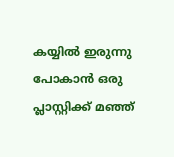കയ്യിൽ ഇരുന്നു പോകാൻ ഒരു പ്ലാസ്റ്റിക്ക് മഞ്ഞ്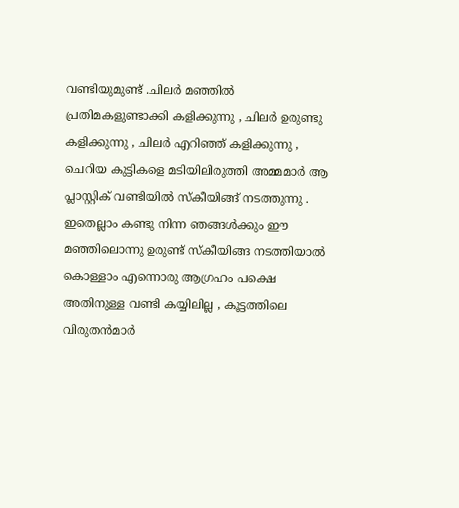വണ്ടിയുമുണ്ട് .ചിലർ മഞ്ഞിൽ പ്രതിമകളുണ്ടാക്കി കളിക്കുന്നു , ചിലർ ഉരുണ്ടു കളിക്കുന്നു , ചിലർ എറിഞ്ഞ് കളിക്കുന്നു , ചെറിയ കുട്ടികളെ മടിയിലിരുത്തി അമ്മമാർ ആ പ്ലാസ്റ്റിക് വണ്ടിയിൽ സ്കീയിങ്ങ് നടത്തുന്നു . ഇതെല്ലാം കണ്ടു നിന്ന ഞങ്ങൾക്കും ഈ മഞ്ഞിലൊന്നു ഉരുണ്ട് സ്കീയിങ്ങ നടത്തിയാൽ കൊള്ളാം എന്നൊരു ആഗ്രഹം പക്ഷെ അതിനുള്ള വണ്ടി കയ്യിലില്ല , കൂട്ടത്തിലെ വിരുതൻമാർ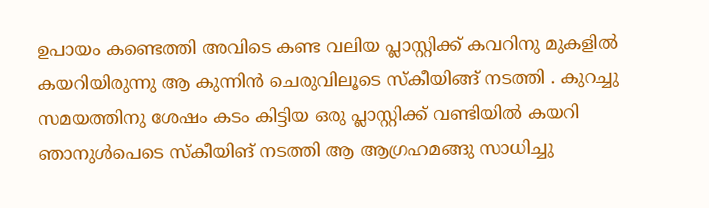ഉപായം കണ്ടെത്തി അവിടെ കണ്ട വലിയ പ്ലാസ്റ്റിക്ക് കവറിനു മുകളിൽ കയറിയിരുന്നു ആ കുന്നിൻ ചെരുവിലൂടെ സ്കീയിങ്ങ് നടത്തി . കുറച്ചു സമയത്തിനു ശേഷം കടം കിട്ടിയ ഒരു പ്ലാസ്റ്റിക്ക് വണ്ടിയിൽ കയറി ഞാനുൾപെടെ സ്കീയിങ് നടത്തി ആ ആഗ്രഹമങ്ങു സാധിച്ചു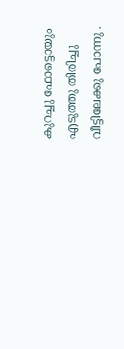കുറച്ചു ഫോട്ടൊയും എടുത്തു തിരിച്ചു വീട്ടിലേക്കു പോന്നു .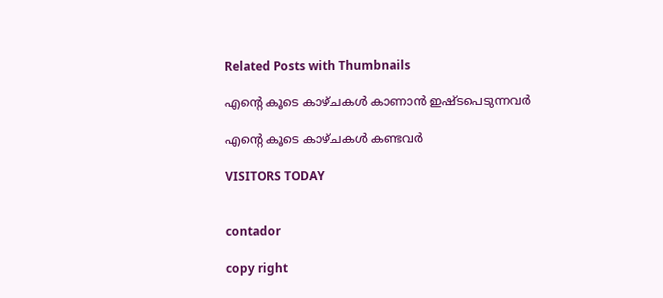Related Posts with Thumbnails

എന്‍റെ കൂടെ കാഴ്ചകള്‍ കാണാന്‍ ഇഷ്ടപെടുന്നവര്‍

എന്‍റെ കൂടെ കാഴ്ചകള്‍ കണ്ടവര്‍

VISITORS TODAY


contador

copy right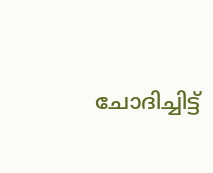ചോദിച്ചിട്ട്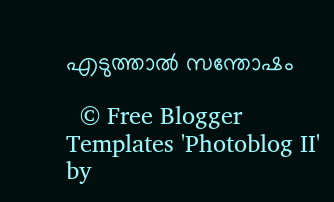എടുത്താല്‍ സന്തോഷം

  © Free Blogger Templates 'Photoblog II' by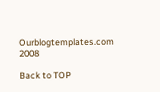Ourblogtemplates.com 2008

Back to TOP